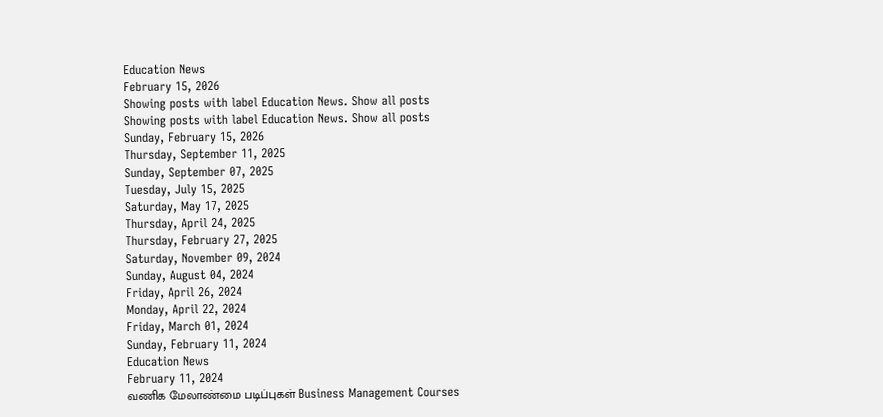Education News
February 15, 2026
Showing posts with label Education News. Show all posts
Showing posts with label Education News. Show all posts
Sunday, February 15, 2026
Thursday, September 11, 2025
Sunday, September 07, 2025
Tuesday, July 15, 2025
Saturday, May 17, 2025
Thursday, April 24, 2025
Thursday, February 27, 2025
Saturday, November 09, 2024
Sunday, August 04, 2024
Friday, April 26, 2024
Monday, April 22, 2024
Friday, March 01, 2024
Sunday, February 11, 2024
Education News
February 11, 2024
வணிக மேலாண்மை படிப்புகள் Business Management Courses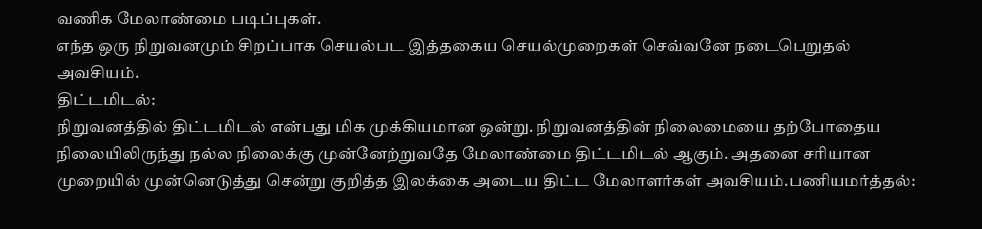வணிக மேலாண்மை படிப்புகள்.
எந்த ஒரு நிறுவனமும் சிறப்பாக செயல்பட இத்தகைய செயல்முறைகள் செவ்வனே நடைபெறுதல் அவசியம்.
திட்டமிடல்:
நிறுவனத்தில் திட்டமிடல் என்பது மிக முக்கியமான ஒன்று. நிறுவனத்தின் நிலைமையை தற்போதைய நிலையிலிருந்து நல்ல நிலைக்கு முன்னேற்றுவதே மேலாண்மை திட்டமிடல் ஆகும். அதனை சரியான முறையில் முன்னெடுத்து சென்று குறித்த இலக்கை அடைய திட்ட மேலாளர்கள் அவசியம்.பணியமர்த்தல்: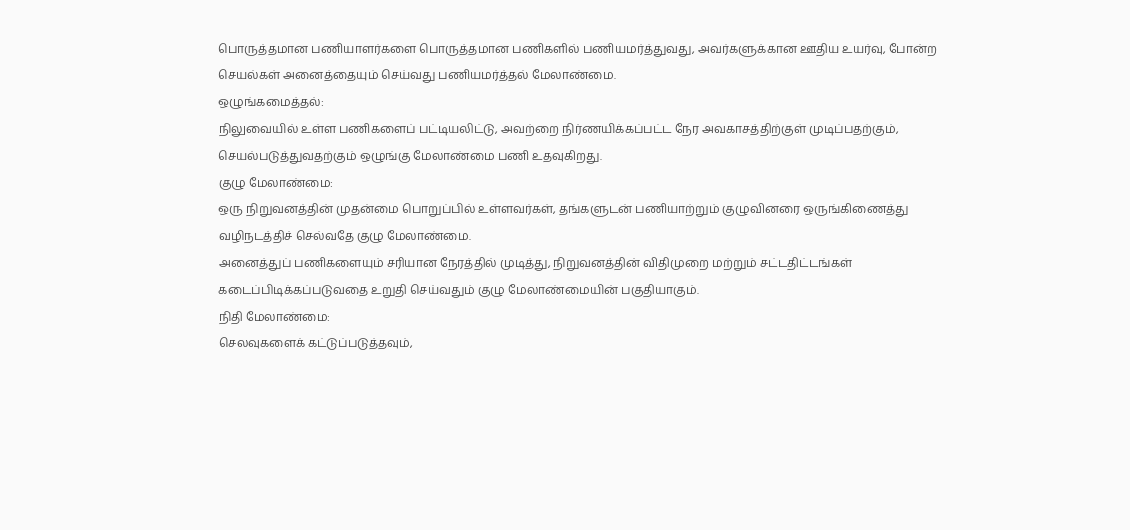பொருத்தமான பணியாளர்களை பொருத்தமான பணிகளில் பணியமர்த்துவது, அவர்களுக்கான ஊதிய உயர்வு, போன்ற செயல்கள் அனைத்தையும் செய்வது பணியமர்த்தல் மேலாண்மை.
ஒழுங்கமைத்தல்:
நிலுவையில் உள்ள பணிகளைப் பட்டியலிட்டு, அவற்றை நிர்ணயிக்கப்பட்ட நேர அவகாசத்திற்குள் முடிப்பதற்கும், செயல்படுத்துவதற்கும் ஒழுங்கு மேலாண்மை பணி உதவுகிறது.
குழு மேலாண்மை:
ஒரு நிறுவனத்தின் முதன்மை பொறுப்பில் உள்ளவர்கள், தங்களுடன் பணியாற்றும் குழுவினரை ஒருங்கிணைத்து வழிநடத்திச் செல்வதே குழு மேலாண்மை.
அனைத்துப் பணிகளையும் சரியான நேரத்தில் முடித்து, நிறுவனத்தின் விதிமுறை மற்றும் சட்டதிட்டங்கள் கடைப்பிடிக்கப்படுவதை உறுதி செய்வதும் குழு மேலாண்மையின் பகுதியாகும்.
நிதி மேலாண்மை:
செலவுகளைக் கட்டுப்படுத்தவும்,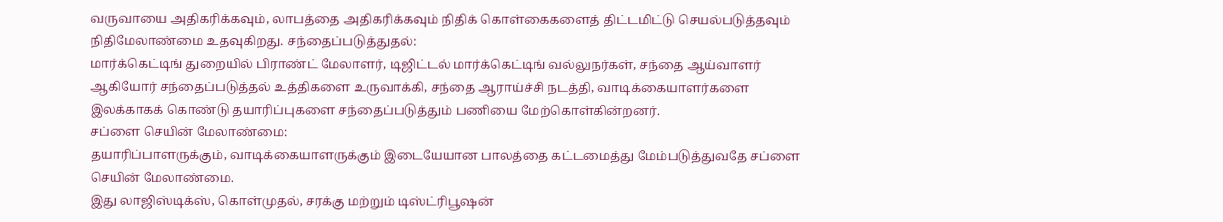வருவாயை அதிகரிக்கவும், லாபத்தை அதிகரிக்கவும் நிதிக் கொள்கைகளைத் திட்டமிட்டு செயல்படுத்தவும் நிதிமேலாண்மை உதவுகிறது. சந்தைப்படுத்துதல்:
மார்க்கெட்டிங் துறையில் பிராண்ட் மேலாளர், டிஜிட்டல் மார்க்கெட்டிங் வல்லுநர்கள், சந்தை ஆய்வாளர் ஆகியோர் சந்தைப்படுத்தல் உத்திகளை உருவாக்கி, சந்தை ஆராய்ச்சி நடத்தி, வாடிக்கையாளர்களை இலக்காகக் கொண்டு தயாரிப்புகளை சந்தைப்படுத்தும் பணியை மேற்கொள்கின்றனர்.
சப்ளை செயின் மேலாண்மை:
தயாரிப்பாளருக்கும், வாடிக்கையாளருக்கும் இடையேயான பாலத்தை கட்டமைத்து மேம்படுத்துவதே சப்ளை செயின் மேலாண்மை.
இது லாஜிஸ்டிக்ஸ், கொள்முதல், சரக்கு மற்றும் டிஸ்ட்ரிபூஷன்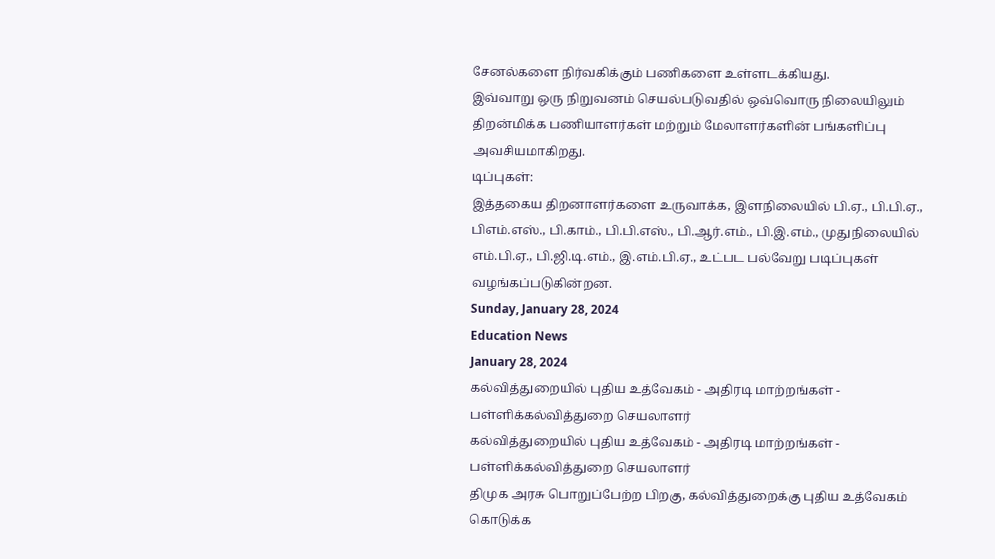சேனல்களை நிர்வகிக்கும் பணிகளை உள்ளடக்கியது.
இவ்வாறு ஒரு நிறுவனம் செயல்படுவதில் ஒவ்வொரு நிலையிலும் திறன்மிக்க பணியாளர்கள் மற்றும் மேலாளர்களின் பங்களிப்பு அவசியமாகிறது.
டிப்புகள்:
இத்தகைய திறனாளர்களை உருவாக்க, இளநிலையில் பி.ஏ., பி.பி.ஏ., பிஎம்.எஸ்., பி.காம்., பி.பி.எஸ்., பி.ஆர்.எம்., பி.இ.எம்., முதுநிலையில் எம்.பி.ஏ., பி.ஜி.டி.எம்., இ.எம்.பி.ஏ., உட்பட பல்வேறு படிப்புகள் வழங்கப்படுகின்றன.
Sunday, January 28, 2024
Education News
January 28, 2024
கல்வித்துறையில் புதிய உத்வேகம் - அதிரடி மாற்றங்கள் - பள்ளிக்கல்வித்துறை செயலாளர்
கல்வித்துறையில் புதிய உத்வேகம் - அதிரடி மாற்றங்கள் - பள்ளிக்கல்வித்துறை செயலாளர்
திமுக அரசு பொறுப்பேற்ற பிறகு, கல்வித்துறைக்கு புதிய உத்வேகம் கொடுக்க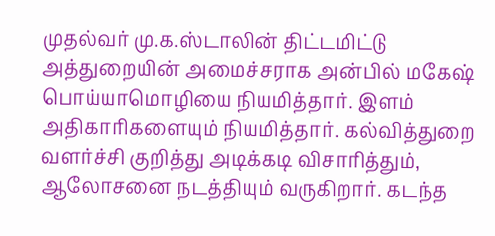முதல்வர் மு.க.ஸ்டாலின் திட்டமிட்டு அத்துறையின் அமைச்சராக அன்பில் மகேஷ் பொய்யாமொழியை நியமித்தார். இளம் அதிகாரிகளையும் நியமித்தார். கல்வித்துறை வளர்ச்சி குறித்து அடிக்கடி விசாரித்தும், ஆலோசனை நடத்தியும் வருகிறார். கடந்த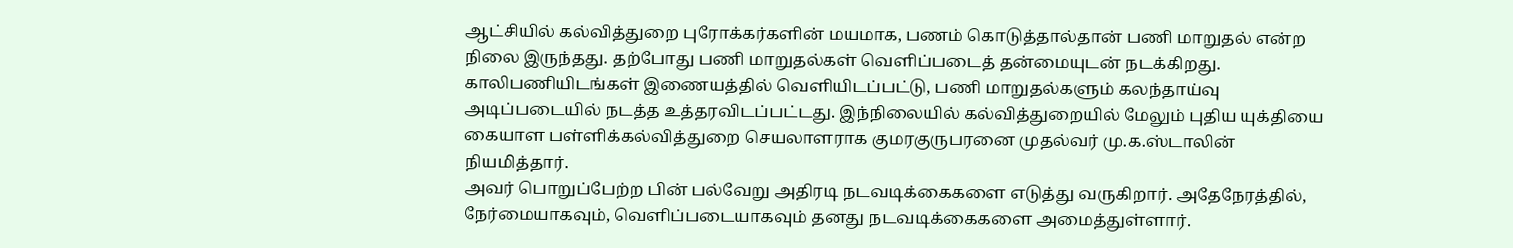ஆட்சியில் கல்வித்துறை புரோக்கர்களின் மயமாக, பணம் கொடுத்தால்தான் பணி மாறுதல் என்ற நிலை இருந்தது. தற்போது பணி மாறுதல்கள் வெளிப்படைத் தன்மையுடன் நடக்கிறது.
காலிபணியிடங்கள் இணையத்தில் வெளியிடப்பட்டு, பணி மாறுதல்களும் கலந்தாய்வு அடிப்படையில் நடத்த உத்தரவிடப்பட்டது. இந்நிலையில் கல்வித்துறையில் மேலும் புதிய யுக்தியை கையாள பள்ளிக்கல்வித்துறை செயலாளராக குமரகுருபரனை முதல்வர் மு.க.ஸ்டாலின் நியமித்தார்.
அவர் பொறுப்பேற்ற பின் பல்வேறு அதிரடி நடவடிக்கைகளை எடுத்து வருகிறார். அதேநேரத்தில், நேர்மையாகவும், வெளிப்படையாகவும் தனது நடவடிக்கைகளை அமைத்துள்ளார்.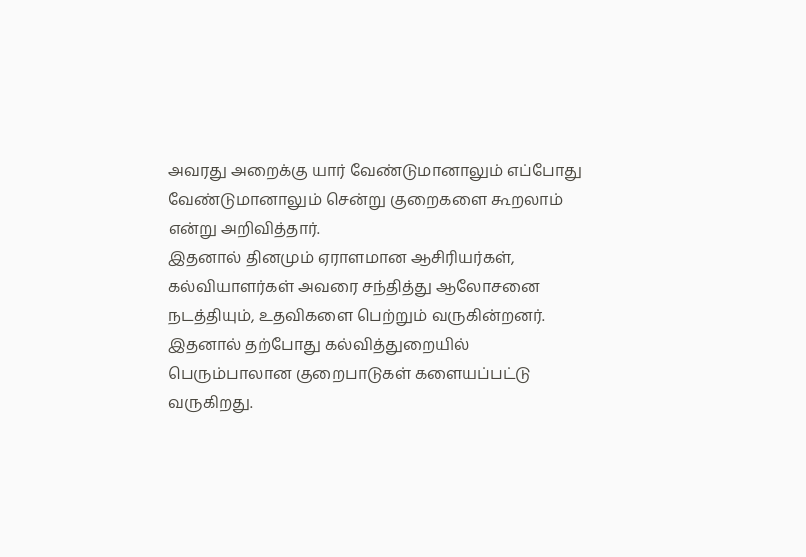அவரது அறைக்கு யார் வேண்டுமானாலும் எப்போது வேண்டுமானாலும் சென்று குறைகளை கூறலாம் என்று அறிவித்தார்.
இதனால் தினமும் ஏராளமான ஆசிரியர்கள், கல்வியாளர்கள் அவரை சந்தித்து ஆலோசனை நடத்தியும், உதவிகளை பெற்றும் வருகின்றனர். இதனால் தற்போது கல்வித்துறையில் பெரும்பாலான குறைபாடுகள் களையப்பட்டு வருகிறது.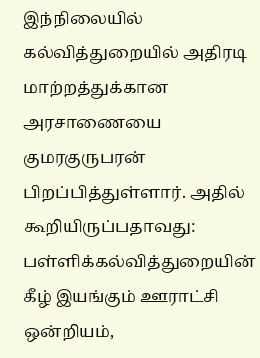இந்நிலையில் கல்வித்துறையில் அதிரடி மாற்றத்துக்கான அரசாணையை குமரகுருபரன் பிறப்பித்துள்ளார். அதில் கூறியிருப்பதாவது: பள்ளிக்கல்வித்துறையின் கீழ் இயங்கும் ஊராட்சி ஒன்றியம்,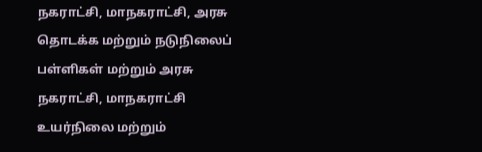நகராட்சி, மாநகராட்சி, அரசு தொடக்க மற்றும் நடுநிலைப் பள்ளிகள் மற்றும் அரசு நகராட்சி, மாநகராட்சி உயர்நிலை மற்றும்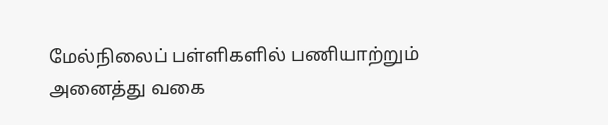மேல்நிலைப் பள்ளிகளில் பணியாற்றும் அனைத்து வகை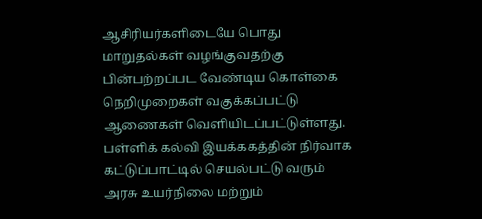ஆசிரியர்களிடையே பொது மாறுதல்கள் வழங்குவதற்கு பின்பற்றப்பட வேண்டிய கொள்கை நெறிமுறைகள் வகுக்கப்பட்டு ஆணைகள் வெளியிடப்பட்டுள்ளது.
பள்ளிக் கல்வி இயக்ககத்தின் நிர்வாக கட்டுப்பாட்டில் செயல்பட்டு வரும் அரசு உயர்நிலை மற்றும்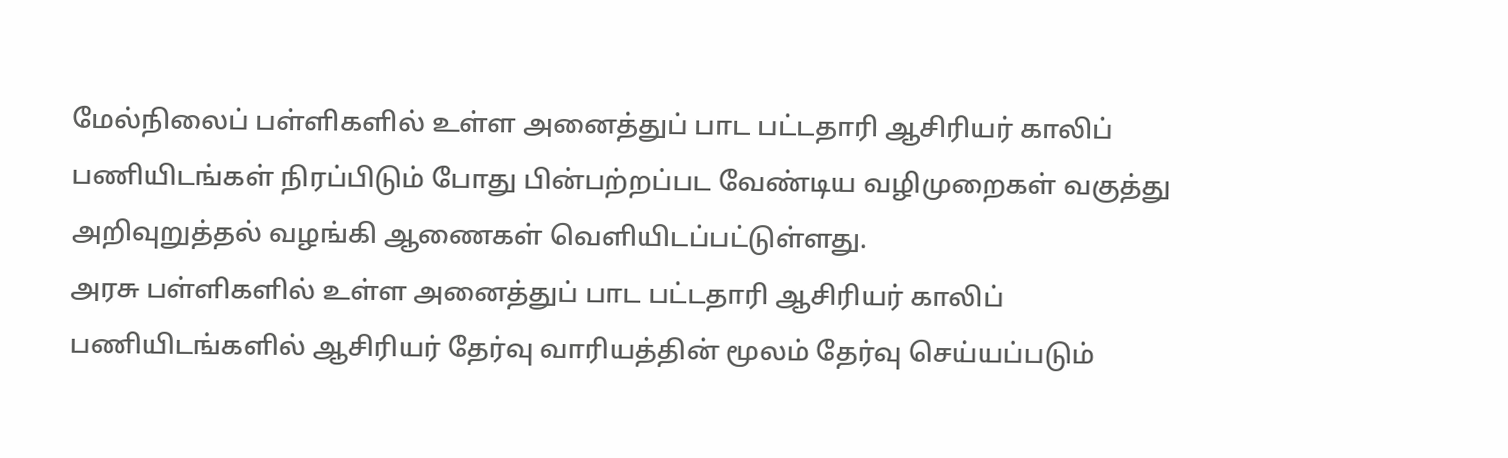மேல்நிலைப் பள்ளிகளில் உள்ள அனைத்துப் பாட பட்டதாரி ஆசிரியர் காலிப் பணியிடங்கள் நிரப்பிடும் போது பின்பற்றப்பட வேண்டிய வழிமுறைகள் வகுத்து அறிவுறுத்தல் வழங்கி ஆணைகள் வெளியிடப்பட்டுள்ளது.
அரசு பள்ளிகளில் உள்ள அனைத்துப் பாட பட்டதாரி ஆசிரியர் காலிப் பணியிடங்களில் ஆசிரியர் தேர்வு வாரியத்தின் மூலம் தேர்வு செய்யப்படும்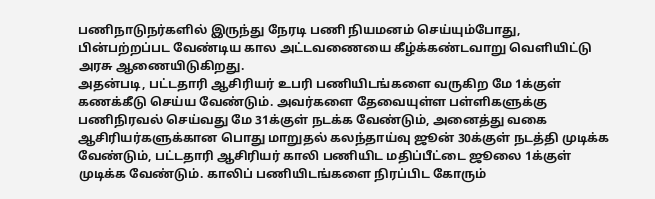பணிநாடுநர்களில் இருந்து நேரடி பணி நியமனம் செய்யும்போது, பின்பற்றப்பட வேண்டிய கால அட்டவணையை கீழ்க்கண்டவாறு வெளியிட்டு அரசு ஆணையிடுகிறது.
அதன்படி, பட்டதாரி ஆசிரியர் உபரி பணியிடங்களை வருகிற மே 1க்குள் கணக்கீடு செய்ய வேண்டும். அவர்களை தேவையுள்ள பள்ளிகளுக்கு பணிநிரவல் செய்வது மே 31க்குள் நடக்க வேண்டும், அனைத்து வகை ஆசிரியர்களுக்கான பொது மாறுதல் கலந்தாய்வு ஜூன் 30க்குள் நடத்தி முடிக்க வேண்டும், பட்டதாரி ஆசிரியர் காலி பணியிட மதிப்பீட்டை ஜூலை 1க்குள் முடிக்க வேண்டும். காலிப் பணியிடங்களை நிரப்பிட கோரும்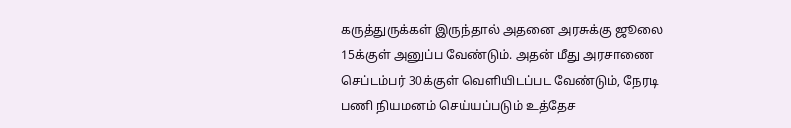கருத்துருக்கள் இருந்தால் அதனை அரசுக்கு ஜூலை 15க்குள் அனுப்ப வேண்டும். அதன் மீது அரசாணை செப்டம்பர் 30க்குள் வெளியிடப்பட வேண்டும், நேரடி பணி நியமனம் செய்யப்படும் உத்தேச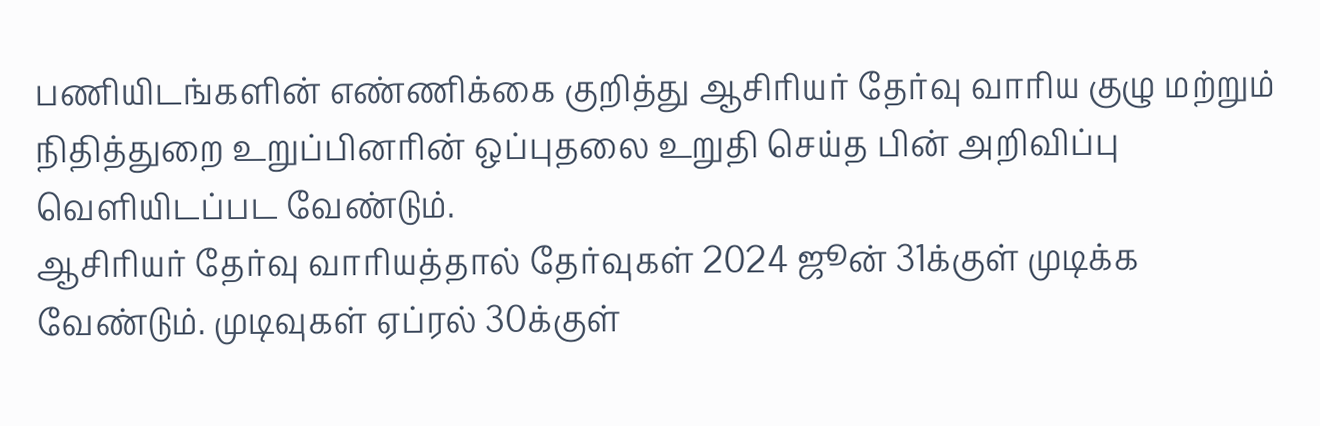பணியிடங்களின் எண்ணிக்கை குறித்து ஆசிரியர் தேர்வு வாரிய குழு மற்றும் நிதித்துறை உறுப்பினரின் ஒப்புதலை உறுதி செய்த பின் அறிவிப்பு வெளியிடப்பட வேண்டும்.
ஆசிரியர் தேர்வு வாரியத்தால் தேர்வுகள் 2024 ஜூன் 31க்குள் முடிக்க வேண்டும். முடிவுகள் ஏப்ரல் 30க்குள்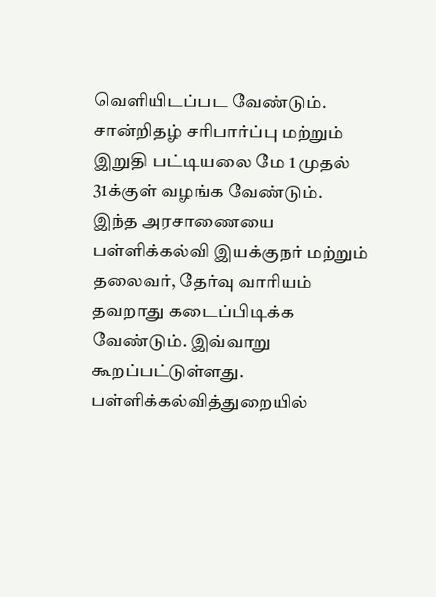வெளியிடப்பட வேண்டும். சான்றிதழ் சரிபார்ப்பு மற்றும் இறுதி பட்டியலை மே 1 முதல் 31க்குள் வழங்க வேண்டும்.
இந்த அரசாணையை பள்ளிக்கல்வி இயக்குநர் மற்றும் தலைவர், தேர்வு வாரியம் தவறாது கடைப்பிடிக்க வேண்டும். இவ்வாறு கூறப்பட்டுள்ளது. பள்ளிக்கல்வித்துறையில்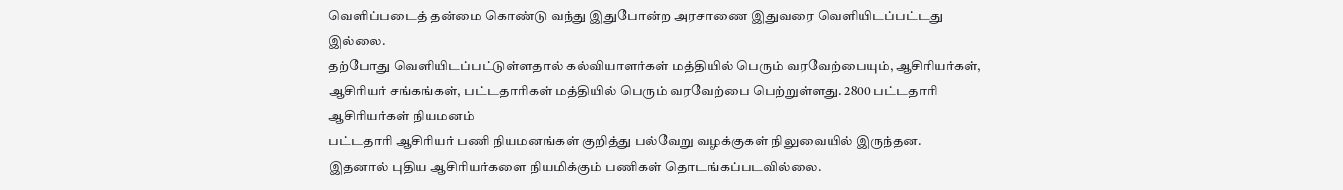வெளிப்படைத் தன்மை கொண்டு வந்து இதுபோன்ற அரசாணை இதுவரை வெளியிடப்பட்டது இல்லை.
தற்போது வெளியிடப்பட்டுள்ளதால் கல்வியாளர்கள் மத்தியில் பெரும் வரவேற்பையும், ஆசிரியர்கள், ஆசிரியர் சங்கங்கள், பட்டதாரிகள் மத்தியில் பெரும் வரவேற்பை பெற்றுள்ளது. 2800 பட்டதாரி ஆசிரியர்கள் நியமனம்
பட்டதாரி ஆசிரியர் பணி நியமனங்கள் குறித்து பல்வேறு வழக்குகள் நிலுவையில் இருந்தன. இதனால் புதிய ஆசிரியர்களை நியமிக்கும் பணிகள் தொடங்கப்படவில்லை.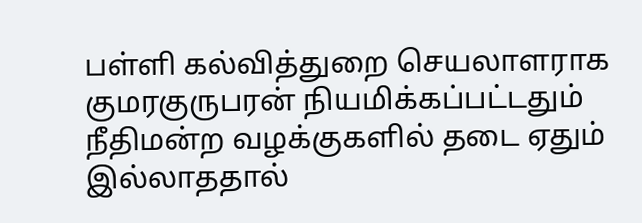பள்ளி கல்வித்துறை செயலாளராக குமரகுருபரன் நியமிக்கப்பட்டதும் நீதிமன்ற வழக்குகளில் தடை ஏதும் இல்லாததால்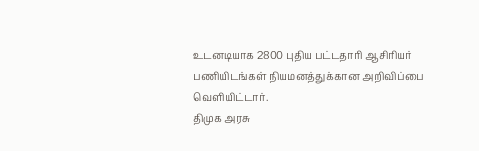உடனடியாக 2800 புதிய பட்டதாரி ஆசிரியர் பணியிடங்கள் நியமனத்துக்கான அறிவிப்பை வெளியிட்டார்.
திமுக அரசு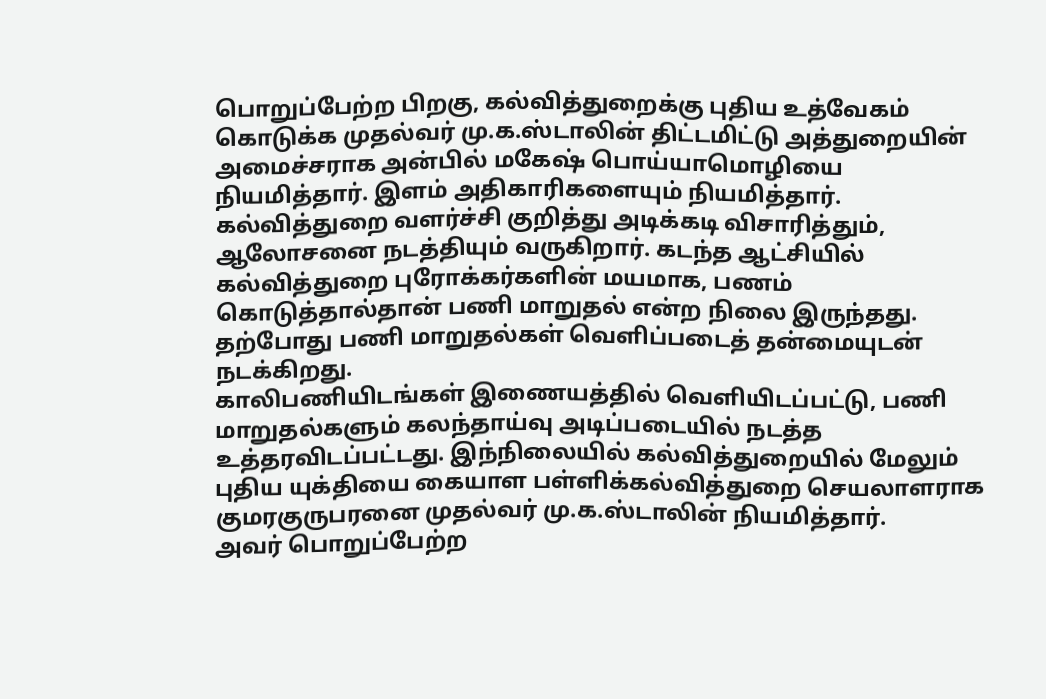பொறுப்பேற்ற பிறகு, கல்வித்துறைக்கு புதிய உத்வேகம் கொடுக்க முதல்வர் மு.க.ஸ்டாலின் திட்டமிட்டு அத்துறையின் அமைச்சராக அன்பில் மகேஷ் பொய்யாமொழியை நியமித்தார். இளம் அதிகாரிகளையும் நியமித்தார். கல்வித்துறை வளர்ச்சி குறித்து அடிக்கடி விசாரித்தும், ஆலோசனை நடத்தியும் வருகிறார். கடந்த ஆட்சியில் கல்வித்துறை புரோக்கர்களின் மயமாக, பணம் கொடுத்தால்தான் பணி மாறுதல் என்ற நிலை இருந்தது. தற்போது பணி மாறுதல்கள் வெளிப்படைத் தன்மையுடன் நடக்கிறது.
காலிபணியிடங்கள் இணையத்தில் வெளியிடப்பட்டு, பணி மாறுதல்களும் கலந்தாய்வு அடிப்படையில் நடத்த உத்தரவிடப்பட்டது. இந்நிலையில் கல்வித்துறையில் மேலும் புதிய யுக்தியை கையாள பள்ளிக்கல்வித்துறை செயலாளராக குமரகுருபரனை முதல்வர் மு.க.ஸ்டாலின் நியமித்தார்.
அவர் பொறுப்பேற்ற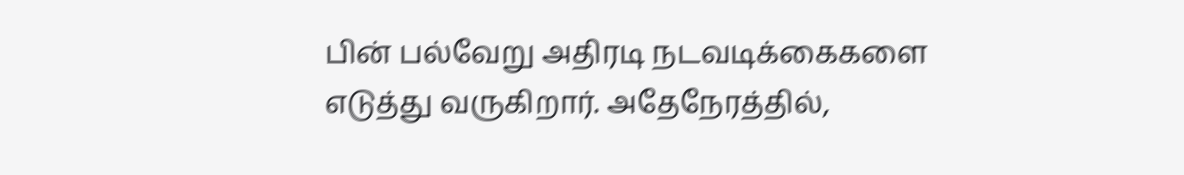பின் பல்வேறு அதிரடி நடவடிக்கைகளை எடுத்து வருகிறார். அதேநேரத்தில்,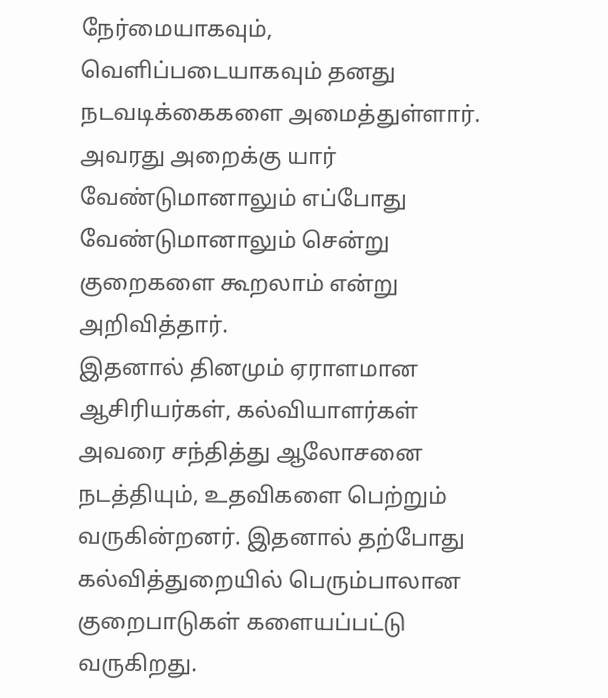நேர்மையாகவும், வெளிப்படையாகவும் தனது நடவடிக்கைகளை அமைத்துள்ளார். அவரது அறைக்கு யார் வேண்டுமானாலும் எப்போது வேண்டுமானாலும் சென்று குறைகளை கூறலாம் என்று அறிவித்தார்.
இதனால் தினமும் ஏராளமான ஆசிரியர்கள், கல்வியாளர்கள் அவரை சந்தித்து ஆலோசனை நடத்தியும், உதவிகளை பெற்றும் வருகின்றனர். இதனால் தற்போது கல்வித்துறையில் பெரும்பாலான குறைபாடுகள் களையப்பட்டு வருகிறது.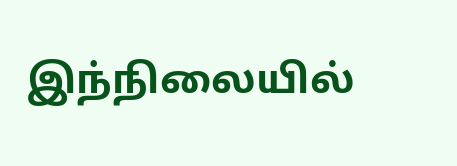இந்நிலையில்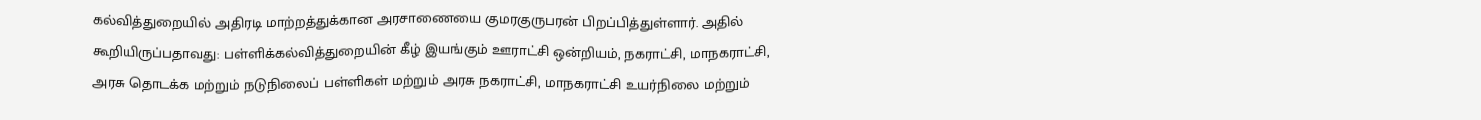கல்வித்துறையில் அதிரடி மாற்றத்துக்கான அரசாணையை குமரகுருபரன் பிறப்பித்துள்ளார். அதில் கூறியிருப்பதாவது: பள்ளிக்கல்வித்துறையின் கீழ் இயங்கும் ஊராட்சி ஒன்றியம், நகராட்சி, மாநகராட்சி, அரசு தொடக்க மற்றும் நடுநிலைப் பள்ளிகள் மற்றும் அரசு நகராட்சி, மாநகராட்சி உயர்நிலை மற்றும்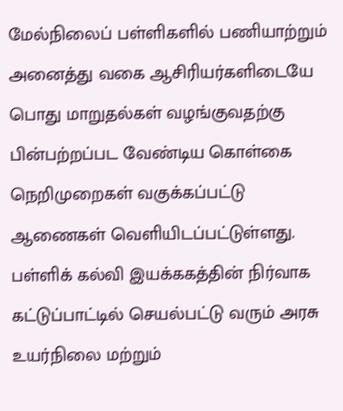மேல்நிலைப் பள்ளிகளில் பணியாற்றும் அனைத்து வகை ஆசிரியர்களிடையே பொது மாறுதல்கள் வழங்குவதற்கு பின்பற்றப்பட வேண்டிய கொள்கை நெறிமுறைகள் வகுக்கப்பட்டு ஆணைகள் வெளியிடப்பட்டுள்ளது.
பள்ளிக் கல்வி இயக்ககத்தின் நிர்வாக கட்டுப்பாட்டில் செயல்பட்டு வரும் அரசு உயர்நிலை மற்றும்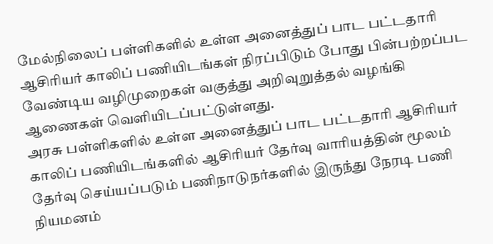மேல்நிலைப் பள்ளிகளில் உள்ள அனைத்துப் பாட பட்டதாரி ஆசிரியர் காலிப் பணியிடங்கள் நிரப்பிடும் போது பின்பற்றப்பட வேண்டிய வழிமுறைகள் வகுத்து அறிவுறுத்தல் வழங்கி ஆணைகள் வெளியிடப்பட்டுள்ளது.
அரசு பள்ளிகளில் உள்ள அனைத்துப் பாட பட்டதாரி ஆசிரியர் காலிப் பணியிடங்களில் ஆசிரியர் தேர்வு வாரியத்தின் மூலம் தேர்வு செய்யப்படும் பணிநாடுநர்களில் இருந்து நேரடி பணி நியமனம்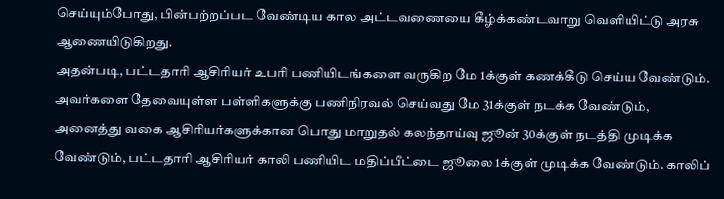செய்யும்போது, பின்பற்றப்பட வேண்டிய கால அட்டவணையை கீழ்க்கண்டவாறு வெளியிட்டு அரசு ஆணையிடுகிறது.
அதன்படி, பட்டதாரி ஆசிரியர் உபரி பணியிடங்களை வருகிற மே 1க்குள் கணக்கீடு செய்ய வேண்டும். அவர்களை தேவையுள்ள பள்ளிகளுக்கு பணிநிரவல் செய்வது மே 31க்குள் நடக்க வேண்டும், அனைத்து வகை ஆசிரியர்களுக்கான பொது மாறுதல் கலந்தாய்வு ஜூன் 30க்குள் நடத்தி முடிக்க வேண்டும், பட்டதாரி ஆசிரியர் காலி பணியிட மதிப்பீட்டை ஜூலை 1க்குள் முடிக்க வேண்டும். காலிப்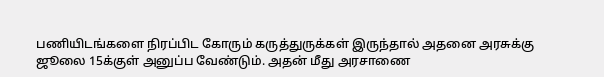பணியிடங்களை நிரப்பிட கோரும் கருத்துருக்கள் இருந்தால் அதனை அரசுக்கு ஜூலை 15க்குள் அனுப்ப வேண்டும். அதன் மீது அரசாணை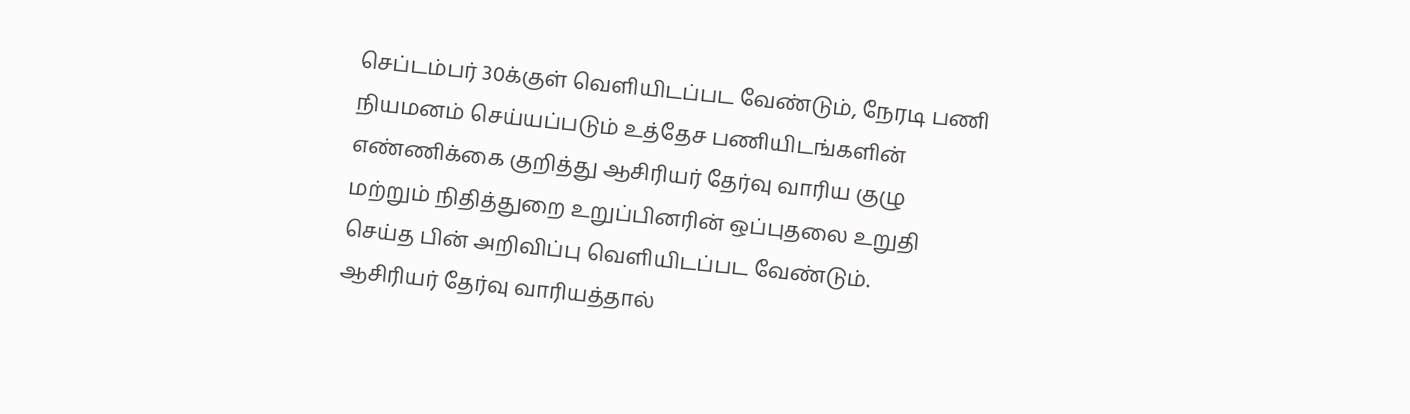செப்டம்பர் 30க்குள் வெளியிடப்பட வேண்டும், நேரடி பணி நியமனம் செய்யப்படும் உத்தேச பணியிடங்களின் எண்ணிக்கை குறித்து ஆசிரியர் தேர்வு வாரிய குழு மற்றும் நிதித்துறை உறுப்பினரின் ஒப்புதலை உறுதி செய்த பின் அறிவிப்பு வெளியிடப்பட வேண்டும்.
ஆசிரியர் தேர்வு வாரியத்தால்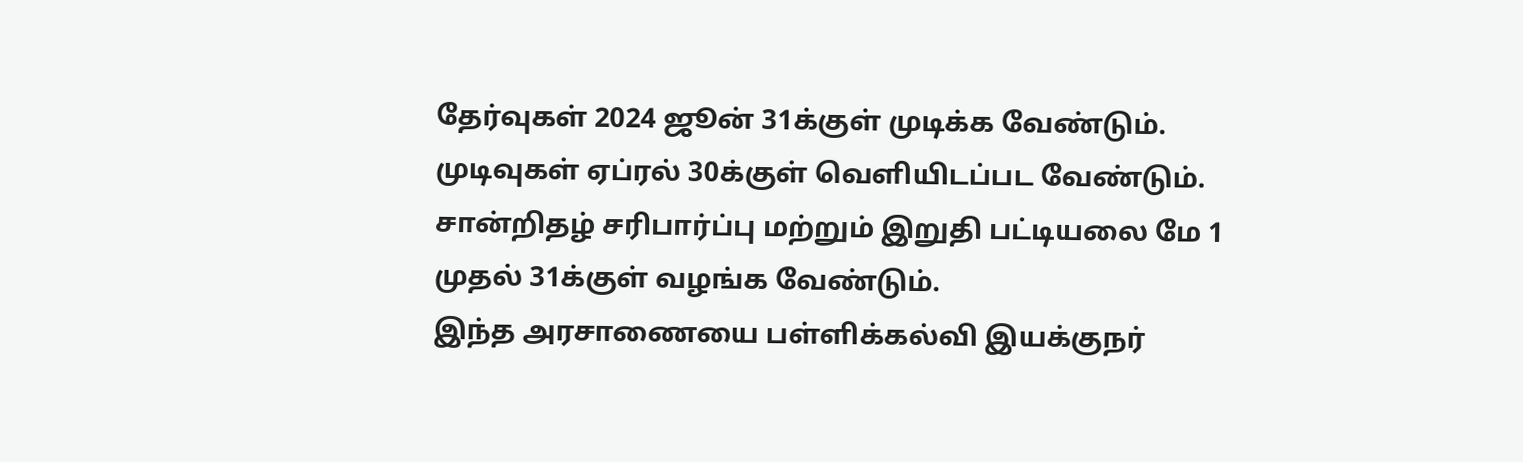தேர்வுகள் 2024 ஜூன் 31க்குள் முடிக்க வேண்டும். முடிவுகள் ஏப்ரல் 30க்குள் வெளியிடப்பட வேண்டும். சான்றிதழ் சரிபார்ப்பு மற்றும் இறுதி பட்டியலை மே 1 முதல் 31க்குள் வழங்க வேண்டும்.
இந்த அரசாணையை பள்ளிக்கல்வி இயக்குநர்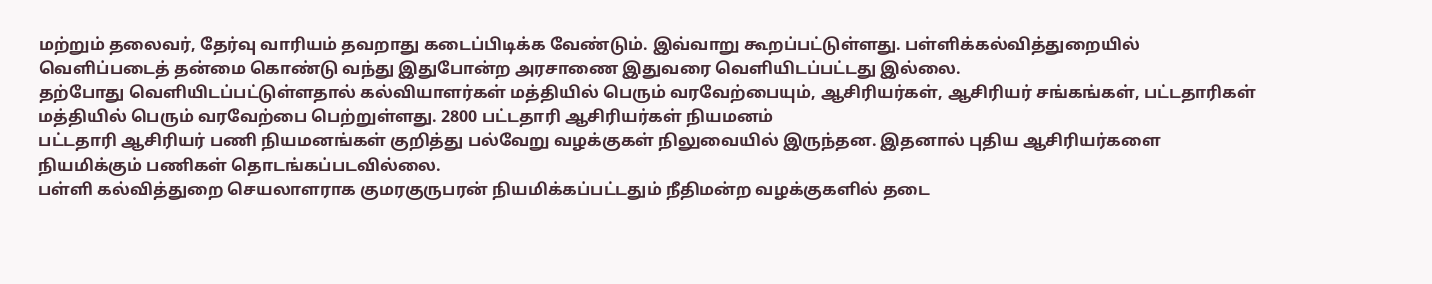மற்றும் தலைவர், தேர்வு வாரியம் தவறாது கடைப்பிடிக்க வேண்டும். இவ்வாறு கூறப்பட்டுள்ளது. பள்ளிக்கல்வித்துறையில் வெளிப்படைத் தன்மை கொண்டு வந்து இதுபோன்ற அரசாணை இதுவரை வெளியிடப்பட்டது இல்லை.
தற்போது வெளியிடப்பட்டுள்ளதால் கல்வியாளர்கள் மத்தியில் பெரும் வரவேற்பையும், ஆசிரியர்கள், ஆசிரியர் சங்கங்கள், பட்டதாரிகள் மத்தியில் பெரும் வரவேற்பை பெற்றுள்ளது. 2800 பட்டதாரி ஆசிரியர்கள் நியமனம்
பட்டதாரி ஆசிரியர் பணி நியமனங்கள் குறித்து பல்வேறு வழக்குகள் நிலுவையில் இருந்தன. இதனால் புதிய ஆசிரியர்களை நியமிக்கும் பணிகள் தொடங்கப்படவில்லை.
பள்ளி கல்வித்துறை செயலாளராக குமரகுருபரன் நியமிக்கப்பட்டதும் நீதிமன்ற வழக்குகளில் தடை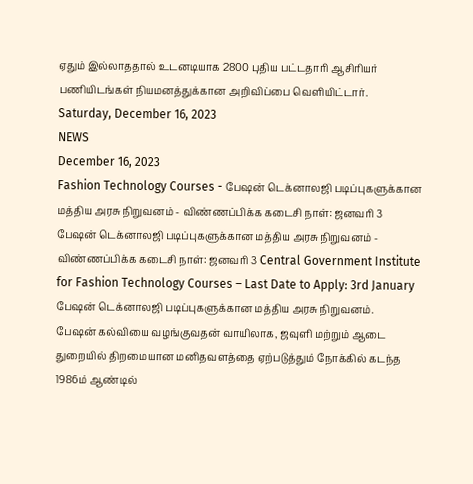ஏதும் இல்லாததால் உடனடியாக 2800 புதிய பட்டதாரி ஆசிரியர் பணியிடங்கள் நியமனத்துக்கான அறிவிப்பை வெளியிட்டார்.
Saturday, December 16, 2023
NEWS
December 16, 2023
Fashion Technology Courses - பேஷன் டெக்னாலஜி படிப்புகளுக்கான மத்திய அரசு நிறுவனம் - விண்ணப்பிக்க கடைசி நாள்: ஜனவரி 3
பேஷன் டெக்னாலஜி படிப்புகளுக்கான மத்திய அரசு நிறுவனம் - விண்ணப்பிக்க கடைசி நாள்: ஜனவரி 3 Central Government Institute for Fashion Technology Courses – Last Date to Apply: 3rd January
பேஷன் டெக்னாலஜி படிப்புகளுக்கான மத்திய அரசு நிறுவனம்.
பேஷன் கல்வியை வழங்குவதன் வாயிலாக, ஜவுளி மற்றும் ஆடை துறையில் திறமையான மனிதவளத்தை ஏற்படுத்தும் நோக்கில் கடந்த 1986ம் ஆண்டில்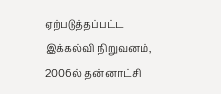ஏற்படுத்தப்பட்ட இக்கல்வி நிறுவனம், 2006ல் தன்னாட்சி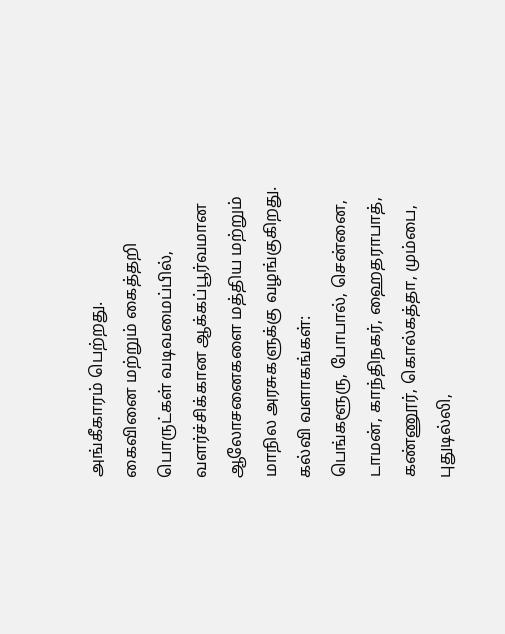அங்கீகாரம் பெற்றது.
கைவினை மற்றும் கைத்தறி பொருட்கள் வடிவமைப்பில், வளர்ச்சிக்கான ஆக்கப்பூர்வமான ஆலோசனைகளை மத்திய மற்றும் மாநில அரசுகளுக்கு வழங்குகிறது.
கல்வி வளாகங்கள்:
பெங்களூரு, போபால், சென்னை, டாமன், காந்திநகர், ஹைதராபாத், கண்ணூர், கொல்கத்தா, மும்பை, புதுடில்லி,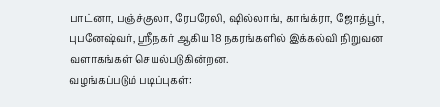பாட்னா, பஞ்ச்குலா, ரேபரேலி, ஷில்லாங், காங்க்ரா, ஜோத்பூர், புபனேஷ்வர், ஸ்ரீநகர் ஆகிய 18 நகரங்களில் இக்கல்வி நிறுவன வளாகங்கள் செயல்படுகின்றன.
வழங்கப்படும் படிப்புகள்: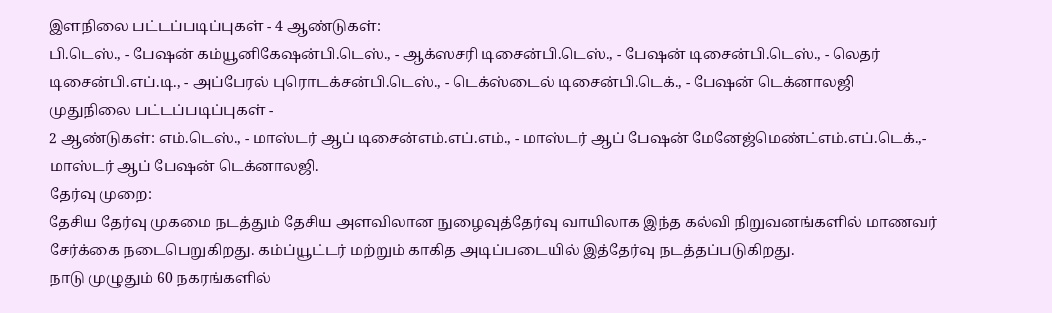இளநிலை பட்டப்படிப்புகள் - 4 ஆண்டுகள்:
பி.டெஸ்., - பேஷன் கம்யூனிகேஷன்பி.டெஸ்., - ஆக்ஸசரி டிசைன்பி.டெஸ்., - பேஷன் டிசைன்பி.டெஸ்., - லெதர் டிசைன்பி.எப்.டி., - அப்பேரல் புரொடக்சன்பி.டெஸ்., - டெக்ஸ்டைல் டிசைன்பி.டெக்., - பேஷன் டெக்னாலஜி
முதுநிலை பட்டப்படிப்புகள் -
2 ஆண்டுகள்: எம்.டெஸ்., - மாஸ்டர் ஆப் டிசைன்எம்.எப்.எம்., - மாஸ்டர் ஆப் பேஷன் மேனேஜ்மெண்ட்எம்.எப்.டெக்.,- மாஸ்டர் ஆப் பேஷன் டெக்னாலஜி.
தேர்வு முறை:
தேசிய தேர்வு முகமை நடத்தும் தேசிய அளவிலான நுழைவுத்தேர்வு வாயிலாக இந்த கல்வி நிறுவனங்களில் மாணவர் சேர்க்கை நடைபெறுகிறது. கம்ப்யூட்டர் மற்றும் காகித அடிப்படையில் இத்தேர்வு நடத்தப்படுகிறது.
நாடு முழுதும் 60 நகரங்களில்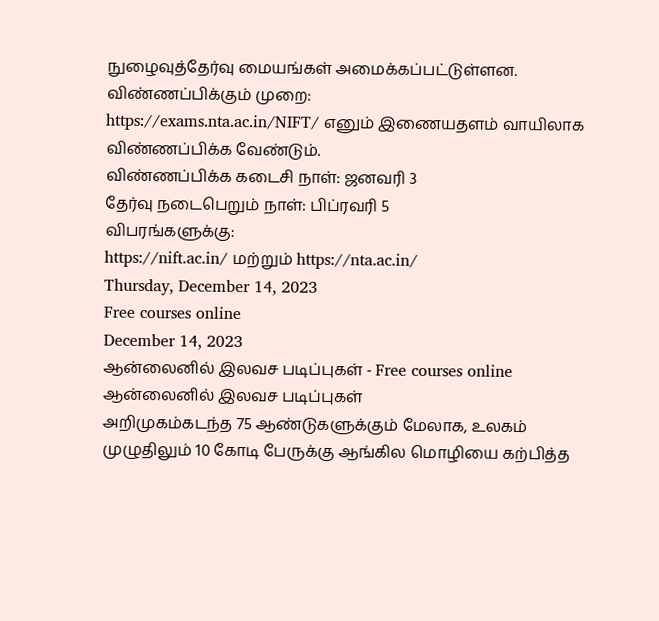நுழைவுத்தேர்வு மையங்கள் அமைக்கப்பட்டுள்ளன.
விண்ணப்பிக்கும் முறை:
https://exams.nta.ac.in/NIFT/ எனும் இணையதளம் வாயிலாக விண்ணப்பிக்க வேண்டும்.
விண்ணப்பிக்க கடைசி நாள்: ஜனவரி 3
தேர்வு நடைபெறும் நாள்: பிப்ரவரி 5
விபரங்களுக்கு:
https://nift.ac.in/ மற்றும் https://nta.ac.in/
Thursday, December 14, 2023
Free courses online
December 14, 2023
ஆன்லைனில் இலவச படிப்புகள் - Free courses online
ஆன்லைனில் இலவச படிப்புகள்
அறிமுகம்கடந்த 75 ஆண்டுகளுக்கும் மேலாக, உலகம் முழுதிலும் 10 கோடி பேருக்கு ஆங்கில மொழியை கற்பித்த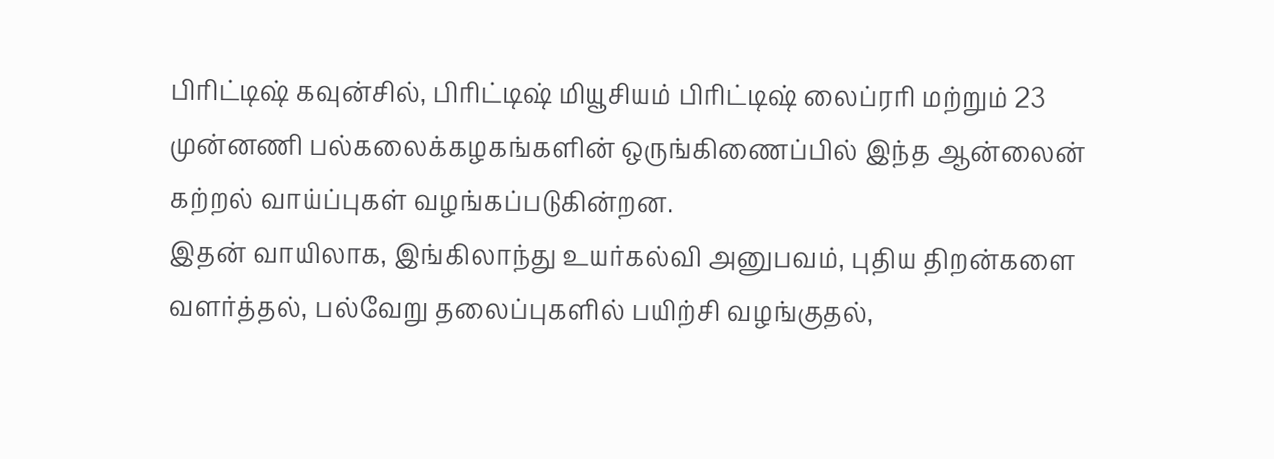பிரிட்டிஷ் கவுன்சில், பிரிட்டிஷ் மியூசியம் பிரிட்டிஷ் லைப்ரரி மற்றும் 23 முன்னணி பல்கலைக்கழகங்களின் ஒருங்கிணைப்பில் இந்த ஆன்லைன் கற்றல் வாய்ப்புகள் வழங்கப்படுகின்றன.
இதன் வாயிலாக, இங்கிலாந்து உயர்கல்வி அனுபவம், புதிய திறன்களை வளர்த்தல், பல்வேறு தலைப்புகளில் பயிற்சி வழங்குதல்,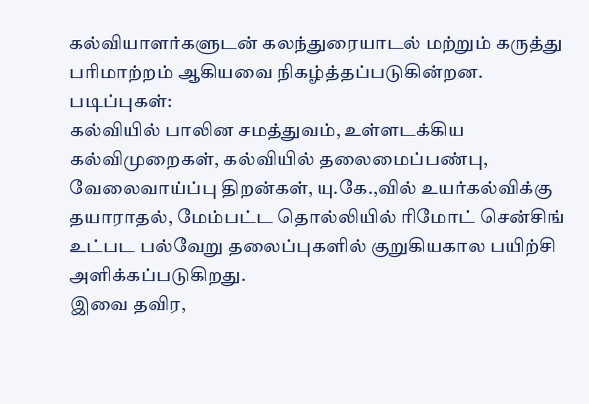கல்வியாளர்களுடன் கலந்துரையாடல் மற்றும் கருத்து பரிமாற்றம் ஆகியவை நிகழ்த்தப்படுகின்றன.
படிப்புகள்:
கல்வியில் பாலின சமத்துவம், உள்ளடக்கிய கல்விமுறைகள், கல்வியில் தலைமைப்பண்பு, வேலைவாய்ப்பு திறன்கள், யு.கே.,வில் உயர்கல்விக்கு தயாராதல், மேம்பட்ட தொல்லியில் ரிமோட் சென்சிங் உட்பட பல்வேறு தலைப்புகளில் குறுகியகால பயிற்சி அளிக்கப்படுகிறது.
இவை தவிர,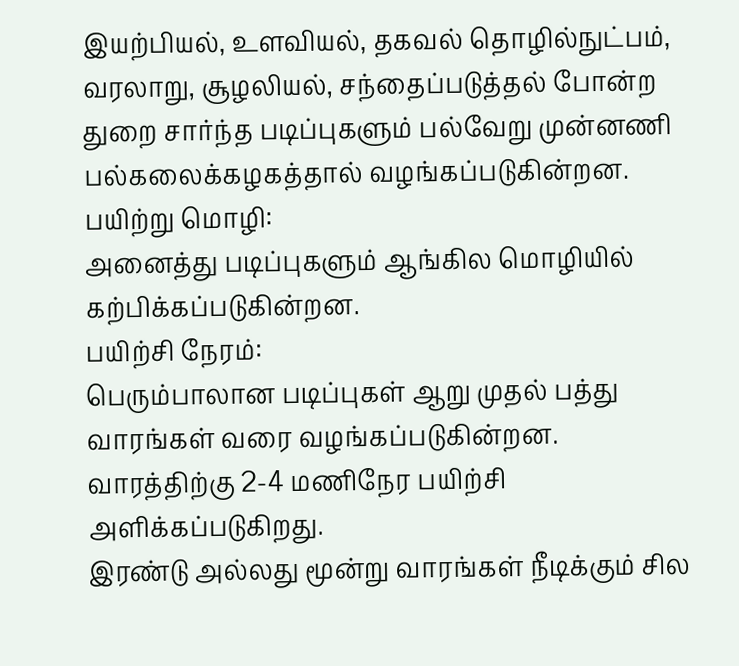இயற்பியல், உளவியல், தகவல் தொழில்நுட்பம், வரலாறு, சூழலியல், சந்தைப்படுத்தல் போன்ற துறை சார்ந்த படிப்புகளும் பல்வேறு முன்னணி பல்கலைக்கழகத்தால் வழங்கப்படுகின்றன.
பயிற்று மொழி:
அனைத்து படிப்புகளும் ஆங்கில மொழியில் கற்பிக்கப்படுகின்றன.
பயிற்சி நேரம்:
பெரும்பாலான படிப்புகள் ஆறு முதல் பத்து வாரங்கள் வரை வழங்கப்படுகின்றன. வாரத்திற்கு 2-4 மணிநேர பயிற்சி அளிக்கப்படுகிறது.
இரண்டு அல்லது மூன்று வாரங்கள் நீடிக்கும் சில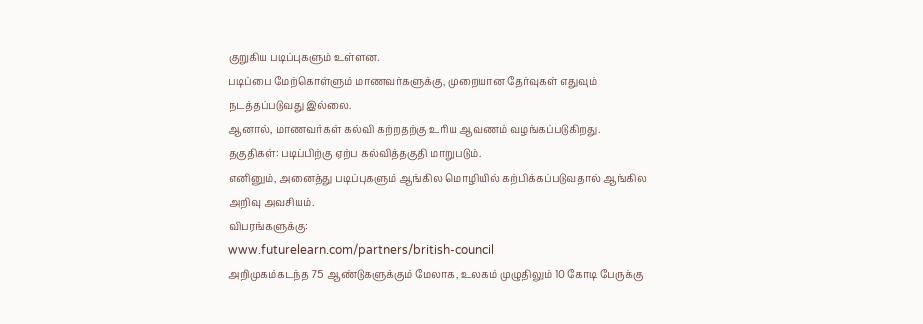குறுகிய படிப்புகளும் உள்ளன.
படிப்பை மேற்கொள்ளும் மாணவர்களுக்கு, முறையான தேர்வுகள் எதுவும் நடத்தப்படுவது இல்லை.
ஆனால், மாணவர்கள் கல்வி கற்றதற்கு உரிய ஆவணம் வழங்கப்படுகிறது.
தகுதிகள்: படிப்பிற்கு ஏற்ப கல்வித்தகுதி மாறுபடும்.
எனினும், அனைத்து படிப்புகளும் ஆங்கில மொழியில் கற்பிக்கப்படுவதால் ஆங்கில அறிவு அவசியம்.
விபரங்களுக்கு:
www.futurelearn.com/partners/british-council
அறிமுகம்கடந்த 75 ஆண்டுகளுக்கும் மேலாக, உலகம் முழுதிலும் 10 கோடி பேருக்கு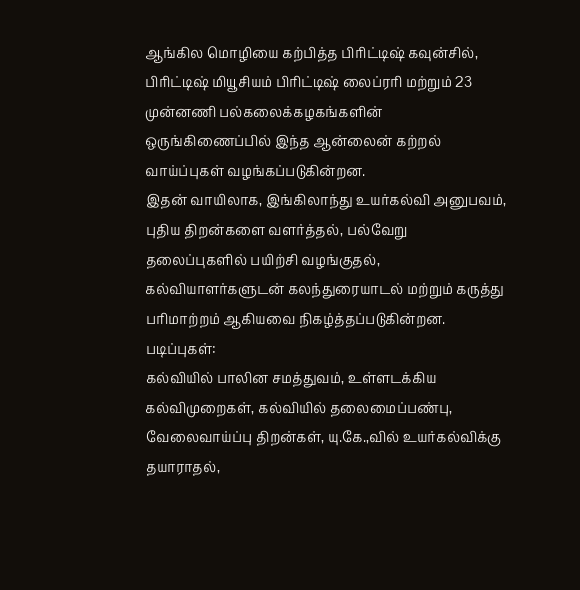ஆங்கில மொழியை கற்பித்த பிரிட்டிஷ் கவுன்சில், பிரிட்டிஷ் மியூசியம் பிரிட்டிஷ் லைப்ரரி மற்றும் 23 முன்னணி பல்கலைக்கழகங்களின் ஒருங்கிணைப்பில் இந்த ஆன்லைன் கற்றல் வாய்ப்புகள் வழங்கப்படுகின்றன.
இதன் வாயிலாக, இங்கிலாந்து உயர்கல்வி அனுபவம், புதிய திறன்களை வளர்த்தல், பல்வேறு தலைப்புகளில் பயிற்சி வழங்குதல், கல்வியாளர்களுடன் கலந்துரையாடல் மற்றும் கருத்து பரிமாற்றம் ஆகியவை நிகழ்த்தப்படுகின்றன.
படிப்புகள்:
கல்வியில் பாலின சமத்துவம், உள்ளடக்கிய கல்விமுறைகள், கல்வியில் தலைமைப்பண்பு, வேலைவாய்ப்பு திறன்கள், யு.கே.,வில் உயர்கல்விக்கு தயாராதல்,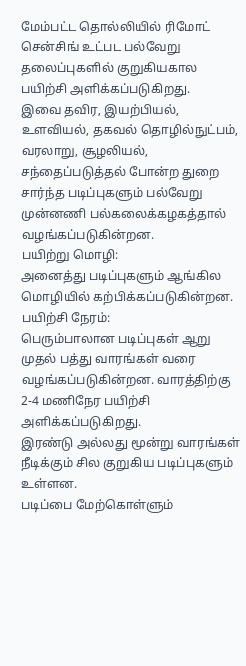மேம்பட்ட தொல்லியில் ரிமோட் சென்சிங் உட்பட பல்வேறு தலைப்புகளில் குறுகியகால பயிற்சி அளிக்கப்படுகிறது.
இவை தவிர, இயற்பியல், உளவியல், தகவல் தொழில்நுட்பம், வரலாறு, சூழலியல், சந்தைப்படுத்தல் போன்ற துறை சார்ந்த படிப்புகளும் பல்வேறு முன்னணி பல்கலைக்கழகத்தால் வழங்கப்படுகின்றன.
பயிற்று மொழி:
அனைத்து படிப்புகளும் ஆங்கில மொழியில் கற்பிக்கப்படுகின்றன.
பயிற்சி நேரம்:
பெரும்பாலான படிப்புகள் ஆறு முதல் பத்து வாரங்கள் வரை வழங்கப்படுகின்றன. வாரத்திற்கு 2-4 மணிநேர பயிற்சி அளிக்கப்படுகிறது.
இரண்டு அல்லது மூன்று வாரங்கள் நீடிக்கும் சில குறுகிய படிப்புகளும் உள்ளன.
படிப்பை மேற்கொள்ளும்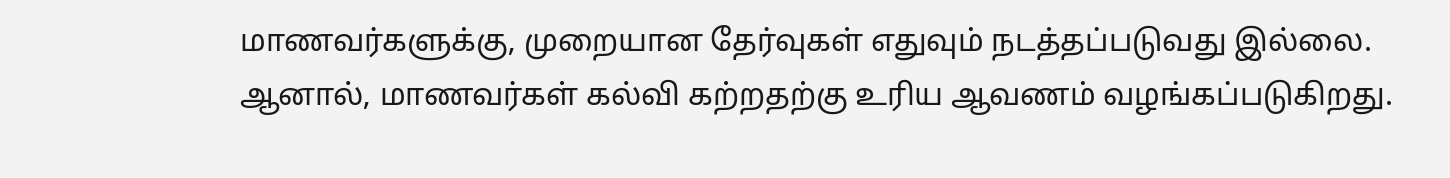மாணவர்களுக்கு, முறையான தேர்வுகள் எதுவும் நடத்தப்படுவது இல்லை.
ஆனால், மாணவர்கள் கல்வி கற்றதற்கு உரிய ஆவணம் வழங்கப்படுகிறது.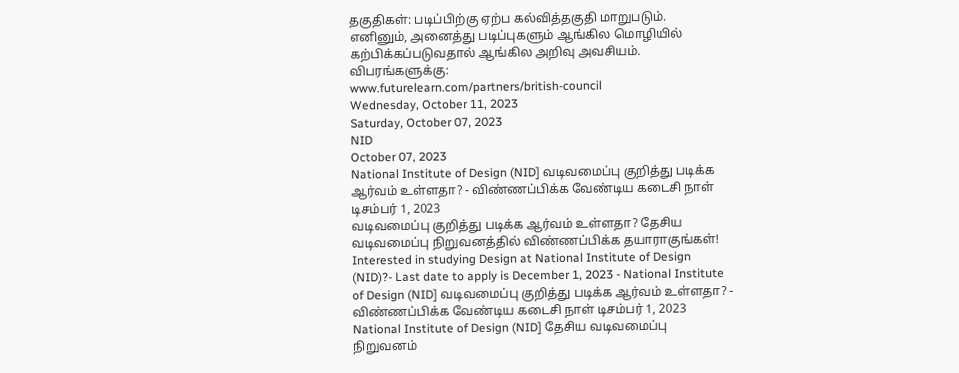தகுதிகள்: படிப்பிற்கு ஏற்ப கல்வித்தகுதி மாறுபடும்.
எனினும், அனைத்து படிப்புகளும் ஆங்கில மொழியில் கற்பிக்கப்படுவதால் ஆங்கில அறிவு அவசியம்.
விபரங்களுக்கு:
www.futurelearn.com/partners/british-council
Wednesday, October 11, 2023
Saturday, October 07, 2023
NID
October 07, 2023
National Institute of Design (NID] வடிவமைப்பு குறித்து படிக்க ஆர்வம் உள்ளதா? - விண்ணப்பிக்க வேண்டிய கடைசி நாள் டிசம்பர் 1, 2023
வடிவமைப்பு குறித்து படிக்க ஆர்வம் உள்ளதா? தேசிய வடிவமைப்பு நிறுவனத்தில் விண்ணப்பிக்க தயாராகுங்கள்!
Interested in studying Design at National Institute of Design (NID)?- Last date to apply is December 1, 2023 - National Institute of Design (NID] வடிவமைப்பு குறித்து படிக்க ஆர்வம் உள்ளதா? - விண்ணப்பிக்க வேண்டிய கடைசி நாள் டிசம்பர் 1, 2023 National Institute of Design (NID] தேசிய வடிவமைப்பு நிறுவனம்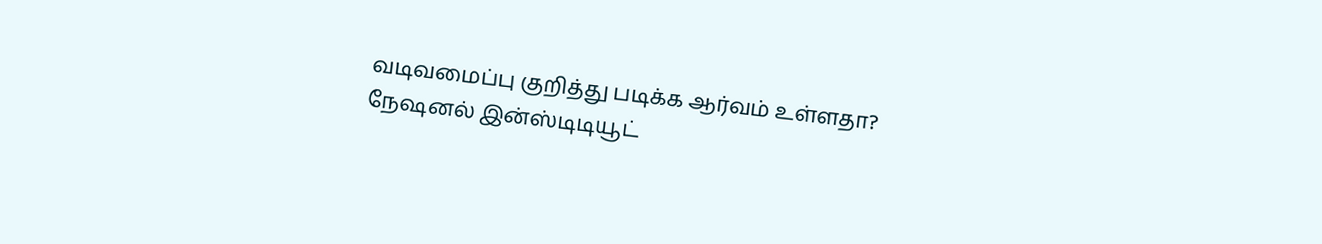வடிவமைப்பு குறித்து படிக்க ஆர்வம் உள்ளதா?
நேஷனல் இன்ஸ்டிடியூட்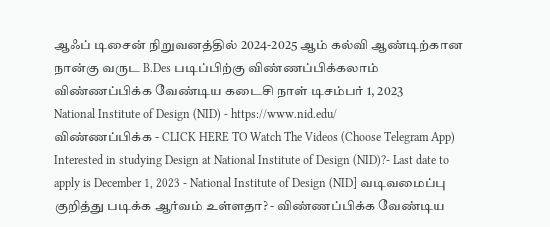ஆஃப் டிசைன் நிறுவனத்தில் 2024-2025 ஆம் கல்வி ஆண்டிற்கான நான்கு வருட B.Des படிப்பிற்கு விண்ணப்பிக்கலாம்
விண்ணப்பிக்க வேண்டிய கடைசி நாள் டிசம்பர் 1, 2023
National Institute of Design (NID) - https://www.nid.edu/
விண்ணப்பிக்க - CLICK HERE TO Watch The Videos (Choose Telegram App)
Interested in studying Design at National Institute of Design (NID)?- Last date to apply is December 1, 2023 - National Institute of Design (NID] வடிவமைப்பு குறித்து படிக்க ஆர்வம் உள்ளதா? - விண்ணப்பிக்க வேண்டிய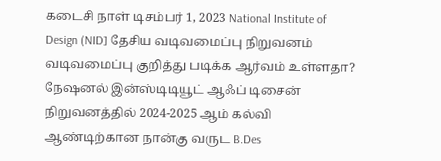கடைசி நாள் டிசம்பர் 1, 2023 National Institute of Design (NID] தேசிய வடிவமைப்பு நிறுவனம்
வடிவமைப்பு குறித்து படிக்க ஆர்வம் உள்ளதா?
நேஷனல் இன்ஸ்டிடியூட் ஆஃப் டிசைன் நிறுவனத்தில் 2024-2025 ஆம் கல்வி ஆண்டிற்கான நான்கு வருட B.Des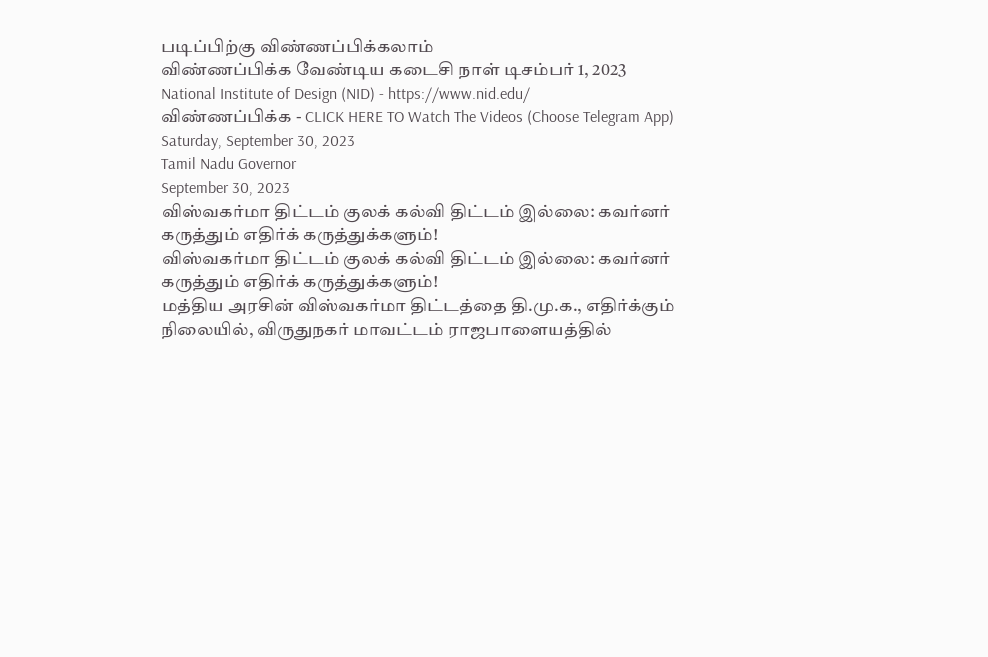படிப்பிற்கு விண்ணப்பிக்கலாம்
விண்ணப்பிக்க வேண்டிய கடைசி நாள் டிசம்பர் 1, 2023
National Institute of Design (NID) - https://www.nid.edu/
விண்ணப்பிக்க - CLICK HERE TO Watch The Videos (Choose Telegram App)
Saturday, September 30, 2023
Tamil Nadu Governor
September 30, 2023
விஸ்வகர்மா திட்டம் குலக் கல்வி திட்டம் இல்லை: கவர்னர் கருத்தும் எதிர்க் கருத்துக்களும்!
விஸ்வகர்மா திட்டம் குலக் கல்வி திட்டம் இல்லை: கவர்னர் கருத்தும் எதிர்க் கருத்துக்களும்!
மத்திய அரசின் விஸ்வகர்மா திட்டத்தை தி.மு.க., எதிர்க்கும் நிலையில், விருதுநகர் மாவட்டம் ராஜபாளையத்தில்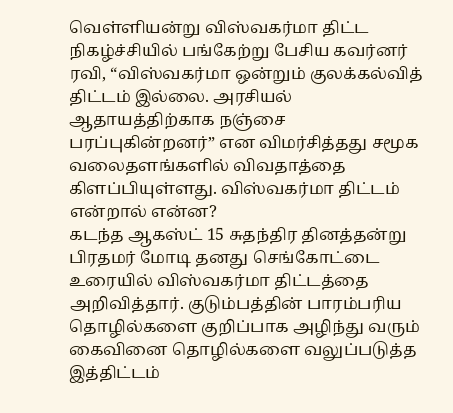வெள்ளியன்று விஸ்வகர்மா திட்ட நிகழ்ச்சியில் பங்கேற்று பேசிய கவர்னர் ரவி, “விஸ்வகர்மா ஒன்றும் குலக்கல்வித் திட்டம் இல்லை. அரசியல் ஆதாயத்திற்காக நஞ்சை பரப்புகின்றனர்” என விமர்சித்தது சமூக வலைதளங்களில் விவதாத்தை கிளப்பியுள்ளது. விஸ்வகர்மா திட்டம் என்றால் என்ன?
கடந்த ஆகஸ்ட் 15 சுதந்திர தினத்தன்று பிரதமர் மோடி தனது செங்கோட்டை உரையில் விஸ்வகர்மா திட்டத்தை அறிவித்தார். குடும்பத்தின் பாரம்பரிய தொழில்களை குறிப்பாக அழிந்து வரும் கைவினை தொழில்களை வலுப்படுத்த இத்திட்டம்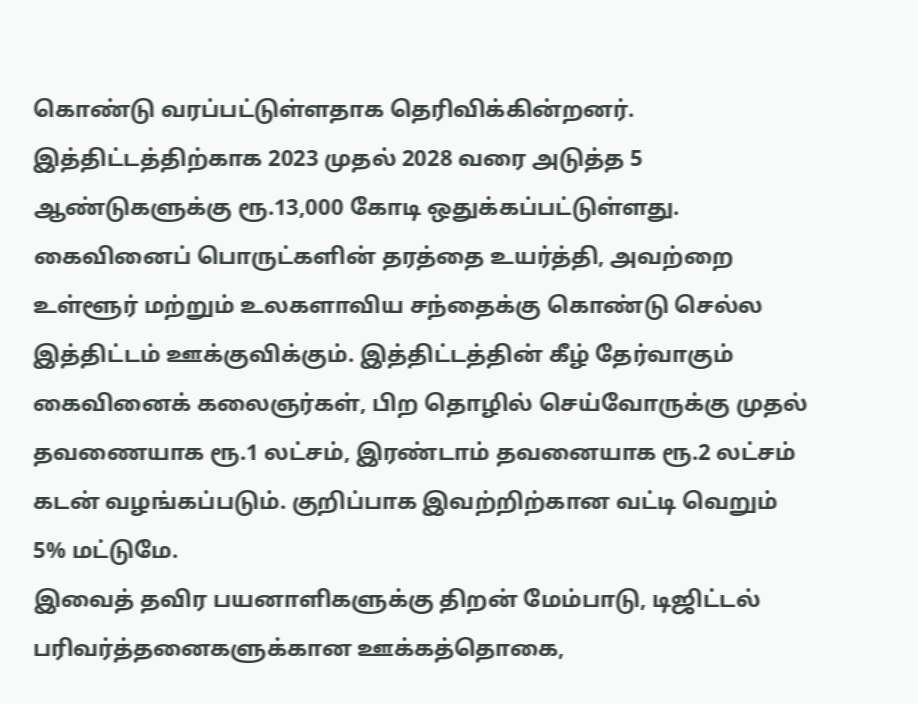கொண்டு வரப்பட்டுள்ளதாக தெரிவிக்கின்றனர். இத்திட்டத்திற்காக 2023 முதல் 2028 வரை அடுத்த 5 ஆண்டுகளுக்கு ரூ.13,000 கோடி ஒதுக்கப்பட்டுள்ளது.
கைவினைப் பொருட்களின் தரத்தை உயர்த்தி, அவற்றை உள்ளூர் மற்றும் உலகளாவிய சந்தைக்கு கொண்டு செல்ல இத்திட்டம் ஊக்குவிக்கும். இத்திட்டத்தின் கீழ் தேர்வாகும் கைவினைக் கலைஞர்கள், பிற தொழில் செய்வோருக்கு முதல் தவணையாக ரூ.1 லட்சம், இரண்டாம் தவனையாக ரூ.2 லட்சம் கடன் வழங்கப்படும். குறிப்பாக இவற்றிற்கான வட்டி வெறும் 5% மட்டுமே.
இவைத் தவிர பயனாளிகளுக்கு திறன் மேம்பாடு, டிஜிட்டல் பரிவர்த்தனைகளுக்கான ஊக்கத்தொகை,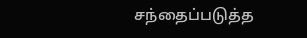சந்தைப்படுத்த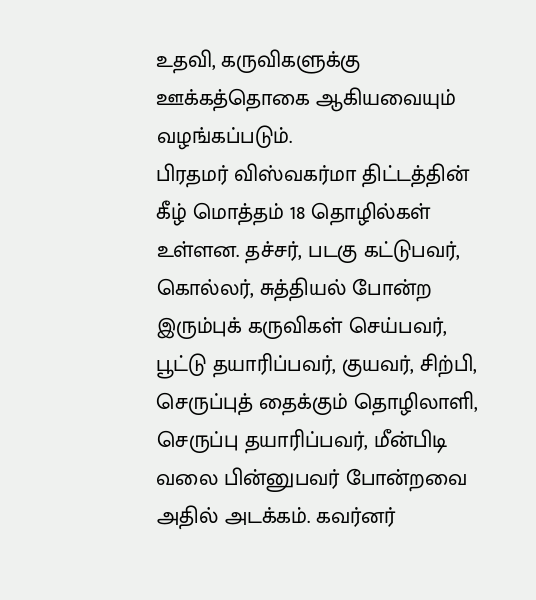உதவி, கருவிகளுக்கு ஊக்கத்தொகை ஆகியவையும் வழங்கப்படும்.
பிரதமர் விஸ்வகர்மா திட்டத்தின் கீழ் மொத்தம் 18 தொழில்கள் உள்ளன. தச்சர், படகு கட்டுபவர், கொல்லர், சுத்தியல் போன்ற இரும்புக் கருவிகள் செய்பவர், பூட்டு தயாரிப்பவர், குயவர், சிற்பி, செருப்புத் தைக்கும் தொழிலாளி, செருப்பு தயாரிப்பவர், மீன்பிடி வலை பின்னுபவர் போன்றவை அதில் அடக்கம். கவர்னர்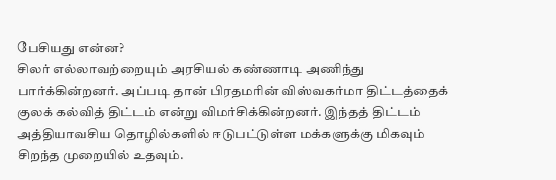பேசியது என்ன?
சிலர் எல்லாவற்றையும் அரசியல் கண்ணாடி அணிந்து பார்க்கின்றனர். அப்படி தான் பிரதமரின் விஸ்வகர்மா திட்டத்தைக் குலக் கல்வித் திட்டம் என்று விமர்சிக்கின்றனர். இந்தத் திட்டம் அத்தியாவசிய தொழில்களில் ஈடுபட்டுள்ள மக்களுக்கு மிகவும் சிறந்த முறையில் உதவும்.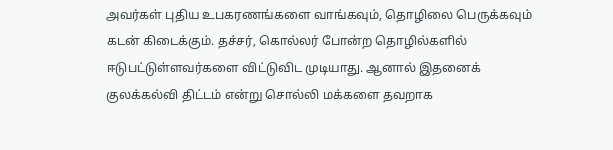அவர்கள் புதிய உபகரணங்களை வாங்கவும், தொழிலை பெருக்கவும் கடன் கிடைக்கும். தச்சர், கொல்லர் போன்ற தொழில்களில் ஈடுபட்டுள்ளவர்களை விட்டுவிட முடியாது. ஆனால் இதனைக் குலக்கல்வி திட்டம் என்று சொல்லி மக்களை தவறாக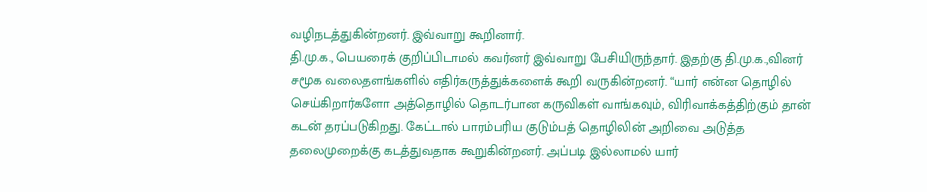வழிநடத்துகின்றனர். இவ்வாறு கூறினார்.
தி.மு.க., பெயரைக் குறிப்பிடாமல் கவர்னர் இவ்வாறு பேசியிருந்தார். இதற்கு தி.மு.க.,வினர் சமூக வலைதளங்களில் எதிர்கருத்துக்களைக் கூறி வருகின்றனர். “யார் என்ன தொழில் செய்கிறார்களோ அத்தொழில் தொடர்பான கருவிகள் வாங்கவும், விரிவாக்கத்திற்கும் தான் கடன் தரப்படுகிறது. கேட்டால் பாரம்பரிய குடும்பத் தொழிலின் அறிவை அடுத்த தலைமுறைக்கு கடத்துவதாக கூறுகின்றனர். அப்படி இல்லாமல் யார்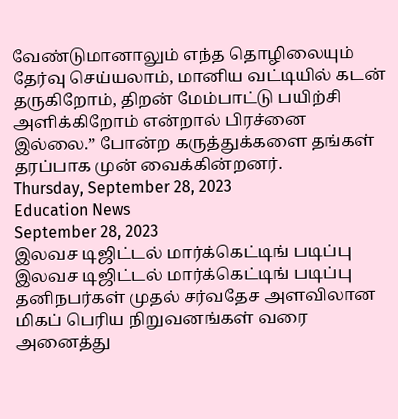வேண்டுமானாலும் எந்த தொழிலையும் தேர்வு செய்யலாம், மானிய வட்டியில் கடன் தருகிறோம், திறன் மேம்பாட்டு பயிற்சி அளிக்கிறோம் என்றால் பிரச்னை இல்லை.” போன்ற கருத்துக்களை தங்கள் தரப்பாக முன் வைக்கின்றனர்.
Thursday, September 28, 2023
Education News
September 28, 2023
இலவச டிஜிட்டல் மார்க்கெட்டிங் படிப்பு
இலவச டிஜிட்டல் மார்க்கெட்டிங் படிப்பு
தனிநபர்கள் முதல் சர்வதேச அளவிலான மிகப் பெரிய நிறுவனங்கள் வரை அனைத்து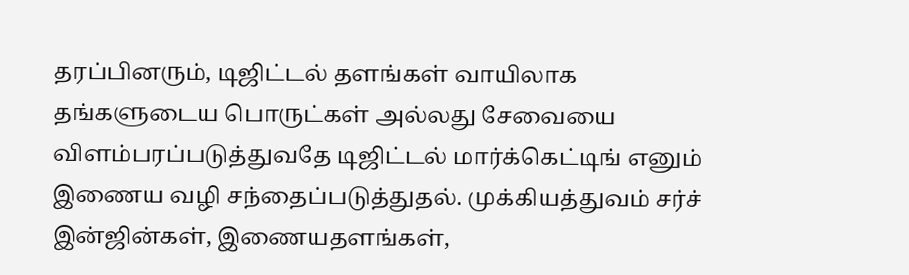தரப்பினரும், டிஜிட்டல் தளங்கள் வாயிலாக தங்களுடைய பொருட்கள் அல்லது சேவையை விளம்பரப்படுத்துவதே டிஜிட்டல் மார்க்கெட்டிங் எனும் இணைய வழி சந்தைப்படுத்துதல். முக்கியத்துவம் சர்ச் இன்ஜின்கள், இணையதளங்கள்,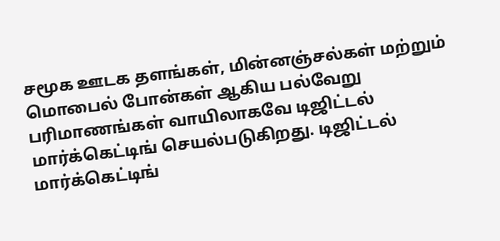சமூக ஊடக தளங்கள், மின்னஞ்சல்கள் மற்றும் மொபைல் போன்கள் ஆகிய பல்வேறு பரிமாணங்கள் வாயிலாகவே டிஜிட்டல் மார்க்கெட்டிங் செயல்படுகிறது. டிஜிட்டல் மார்க்கெட்டிங்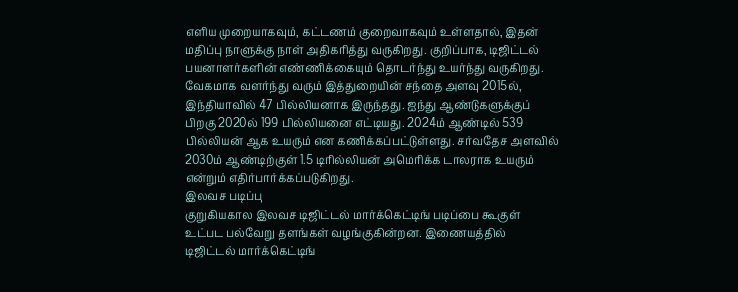எளிய முறையாகவும், கட்டணம் குறைவாகவும் உள்ளதால், இதன் மதிப்பு நாளுக்கு நாள் அதிகரித்து வருகிறது. குறிப்பாக, டிஜிட்டல் பயனாளர்களின் எண்ணிக்கையும் தொடர்ந்து உயர்ந்து வருகிறது.
வேகமாக வளர்ந்து வரும் இத்துறையின் சந்தை அளவு 2015ல், இந்தியாவில் 47 பில்லியனாக இருந்தது. ஐந்து ஆண்டுகளுக்குப் பிறகு 2020ல் 199 பில்லியனை எட்டியது. 2024ம் ஆண்டில் 539 பில்லியன் ஆக உயரும் என கணிக்கப்பட்டுள்ளது. சர்வதேச அளவில் 2030ம் ஆண்டிற்குள் 1.5 டிரில்லியன் அமெரிக்க டாலராக உயரும் என்றும் எதிர்பார்க்கப்படுகிறது.
இலவச படிப்பு
குறுகியகால இலவச டிஜிட்டல் மார்க்கெட்டிங் படிப்பை கூகுள் உட்பட பல்வேறு தளங்கள் வழங்குகின்றன. இணையத்தில் டிஜிட்டல் மார்க்கெட்டிங்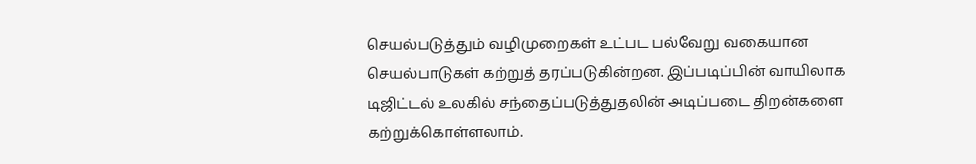செயல்படுத்தும் வழிமுறைகள் உட்பட பல்வேறு வகையான செயல்பாடுகள் கற்றுத் தரப்படுகின்றன. இப்படிப்பின் வாயிலாக டிஜிட்டல் உலகில் சந்தைப்படுத்துதலின் அடிப்படை திறன்களை கற்றுக்கொள்ளலாம்.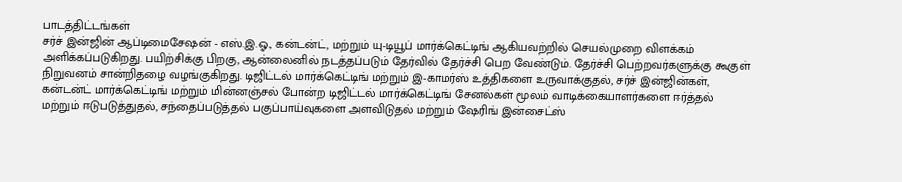பாடத்திட்டங்கள்
சர்ச் இன்ஜின் ஆப்டிமைசேஷன் - எஸ்.இ.ஓ., கன்டன்ட், மற்றும் யு-டியூப் மார்க்கெட்டிங் ஆகியவற்றில் செயல்முறை விளக்கம் அளிக்கப்படுகிறது. பயிற்சிக்கு பிறகு, ஆன்லைனில் நடத்தப்படும் தேர்வில் தேர்ச்சி பெற வேண்டும். தேர்ச்சி பெற்றவர்களுக்கு கூகுள் நிறுவனம் சான்றிதழை வழங்குகிறது. டிஜிட்டல் மார்க்கெட்டிங் மற்றும் இ-காமர்ஸ் உத்திகளை உருவாக்குதல், சர்ச் இன்ஜின்கள், கன்டன்ட் மார்க்கெட்டிங் மற்றும் மின்னஞ்சல் போன்ற டிஜிட்டல் மார்க்கெட்டிங் சேனல்கள் மூலம் வாடிக்கையாளர்களை ஈர்த்தல் மற்றும் ஈடுபடுத்துதல், சந்தைப்படுத்தல் பகுப்பாய்வுகளை அளவிடுதல் மற்றும் ஷேரிங் இன்சைட்ஸ்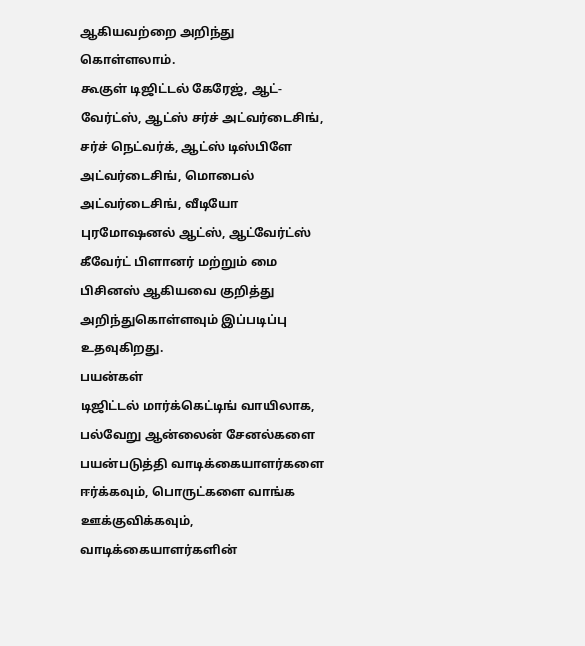ஆகியவற்றை அறிந்து கொள்ளலாம்.
கூகுள் டிஜிட்டல் கேரேஜ், ஆட்-வேர்ட்ஸ், ஆட்ஸ் சர்ச் அட்வர்டைசிங், சர்ச் நெட்வர்க், ஆட்ஸ் டிஸ்பிளே அட்வர்டைசிங், மொபைல் அட்வர்டைசிங், வீடியோ புரமோஷனல் ஆட்ஸ், ஆட்வேர்ட்ஸ் கீவேர்ட் பிளானர் மற்றும் மை பிசினஸ் ஆகியவை குறித்து அறிந்துகொள்ளவும் இப்படிப்பு உதவுகிறது.
பயன்கள்
டிஜிட்டல் மார்க்கெட்டிங் வாயிலாக, பல்வேறு ஆன்லைன் சேனல்களை பயன்படுத்தி வாடிக்கையாளர்களை ஈர்க்கவும், பொருட்களை வாங்க ஊக்குவிக்கவும், வாடிக்கையாளர்களின்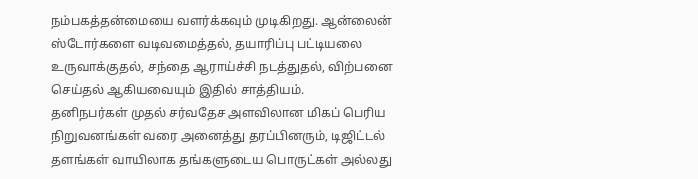நம்பகத்தன்மையை வளர்க்கவும் முடிகிறது. ஆன்லைன் ஸ்டோர்களை வடிவமைத்தல், தயாரிப்பு பட்டியலை உருவாக்குதல், சந்தை ஆராய்ச்சி நடத்துதல், விற்பனை செய்தல் ஆகியவையும் இதில் சாத்தியம்.
தனிநபர்கள் முதல் சர்வதேச அளவிலான மிகப் பெரிய நிறுவனங்கள் வரை அனைத்து தரப்பினரும், டிஜிட்டல் தளங்கள் வாயிலாக தங்களுடைய பொருட்கள் அல்லது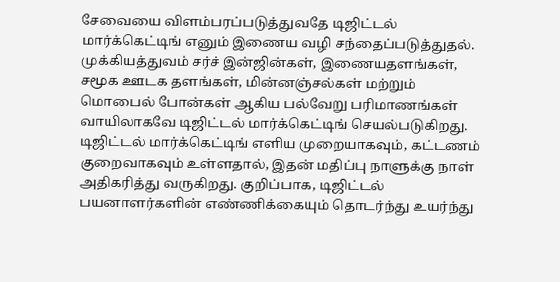சேவையை விளம்பரப்படுத்துவதே டிஜிட்டல் மார்க்கெட்டிங் எனும் இணைய வழி சந்தைப்படுத்துதல். முக்கியத்துவம் சர்ச் இன்ஜின்கள், இணையதளங்கள், சமூக ஊடக தளங்கள், மின்னஞ்சல்கள் மற்றும் மொபைல் போன்கள் ஆகிய பல்வேறு பரிமாணங்கள் வாயிலாகவே டிஜிட்டல் மார்க்கெட்டிங் செயல்படுகிறது. டிஜிட்டல் மார்க்கெட்டிங் எளிய முறையாகவும், கட்டணம் குறைவாகவும் உள்ளதால், இதன் மதிப்பு நாளுக்கு நாள் அதிகரித்து வருகிறது. குறிப்பாக, டிஜிட்டல் பயனாளர்களின் எண்ணிக்கையும் தொடர்ந்து உயர்ந்து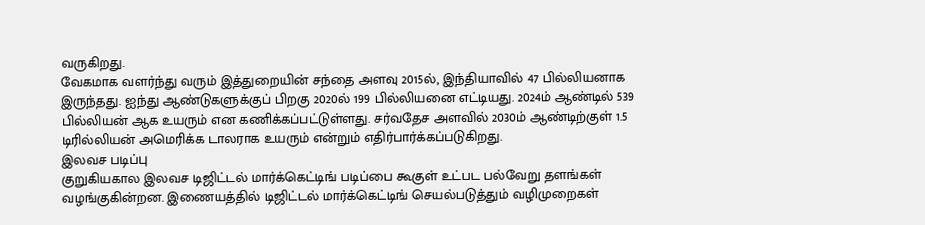வருகிறது.
வேகமாக வளர்ந்து வரும் இத்துறையின் சந்தை அளவு 2015ல், இந்தியாவில் 47 பில்லியனாக இருந்தது. ஐந்து ஆண்டுகளுக்குப் பிறகு 2020ல் 199 பில்லியனை எட்டியது. 2024ம் ஆண்டில் 539 பில்லியன் ஆக உயரும் என கணிக்கப்பட்டுள்ளது. சர்வதேச அளவில் 2030ம் ஆண்டிற்குள் 1.5 டிரில்லியன் அமெரிக்க டாலராக உயரும் என்றும் எதிர்பார்க்கப்படுகிறது.
இலவச படிப்பு
குறுகியகால இலவச டிஜிட்டல் மார்க்கெட்டிங் படிப்பை கூகுள் உட்பட பல்வேறு தளங்கள் வழங்குகின்றன. இணையத்தில் டிஜிட்டல் மார்க்கெட்டிங் செயல்படுத்தும் வழிமுறைகள்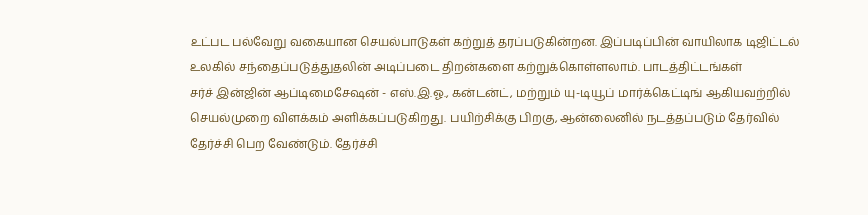உட்பட பல்வேறு வகையான செயல்பாடுகள் கற்றுத் தரப்படுகின்றன. இப்படிப்பின் வாயிலாக டிஜிட்டல் உலகில் சந்தைப்படுத்துதலின் அடிப்படை திறன்களை கற்றுக்கொள்ளலாம். பாடத்திட்டங்கள்
சர்ச் இன்ஜின் ஆப்டிமைசேஷன் - எஸ்.இ.ஓ., கன்டன்ட், மற்றும் யு-டியூப் மார்க்கெட்டிங் ஆகியவற்றில் செயல்முறை விளக்கம் அளிக்கப்படுகிறது. பயிற்சிக்கு பிறகு, ஆன்லைனில் நடத்தப்படும் தேர்வில் தேர்ச்சி பெற வேண்டும். தேர்ச்சி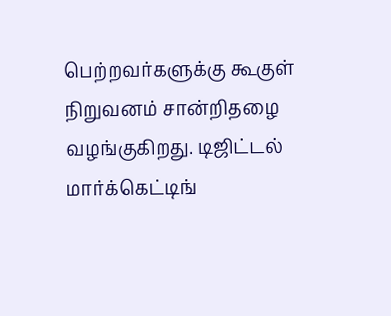பெற்றவர்களுக்கு கூகுள் நிறுவனம் சான்றிதழை வழங்குகிறது. டிஜிட்டல் மார்க்கெட்டிங்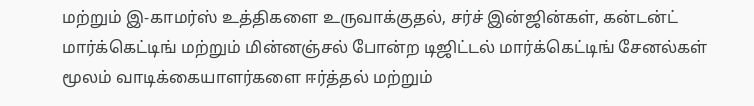மற்றும் இ-காமர்ஸ் உத்திகளை உருவாக்குதல், சர்ச் இன்ஜின்கள், கன்டன்ட் மார்க்கெட்டிங் மற்றும் மின்னஞ்சல் போன்ற டிஜிட்டல் மார்க்கெட்டிங் சேனல்கள் மூலம் வாடிக்கையாளர்களை ஈர்த்தல் மற்றும்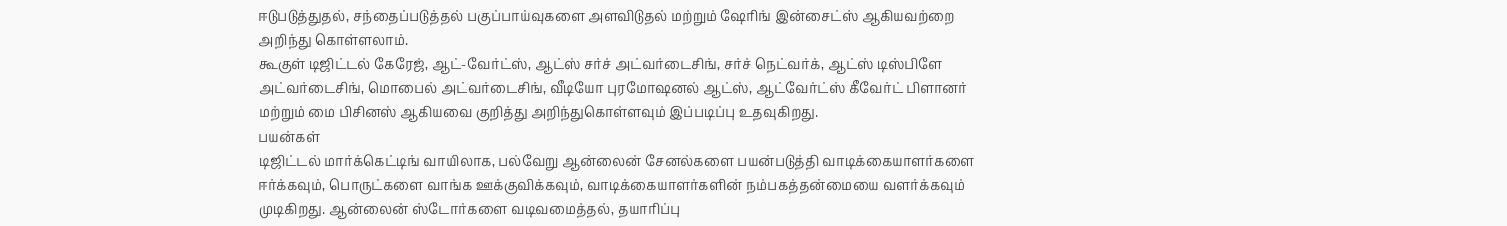ஈடுபடுத்துதல், சந்தைப்படுத்தல் பகுப்பாய்வுகளை அளவிடுதல் மற்றும் ஷேரிங் இன்சைட்ஸ் ஆகியவற்றை அறிந்து கொள்ளலாம்.
கூகுள் டிஜிட்டல் கேரேஜ், ஆட்-வேர்ட்ஸ், ஆட்ஸ் சர்ச் அட்வர்டைசிங், சர்ச் நெட்வர்க், ஆட்ஸ் டிஸ்பிளே அட்வர்டைசிங், மொபைல் அட்வர்டைசிங், வீடியோ புரமோஷனல் ஆட்ஸ், ஆட்வேர்ட்ஸ் கீவேர்ட் பிளானர் மற்றும் மை பிசினஸ் ஆகியவை குறித்து அறிந்துகொள்ளவும் இப்படிப்பு உதவுகிறது.
பயன்கள்
டிஜிட்டல் மார்க்கெட்டிங் வாயிலாக, பல்வேறு ஆன்லைன் சேனல்களை பயன்படுத்தி வாடிக்கையாளர்களை ஈர்க்கவும், பொருட்களை வாங்க ஊக்குவிக்கவும், வாடிக்கையாளர்களின் நம்பகத்தன்மையை வளர்க்கவும் முடிகிறது. ஆன்லைன் ஸ்டோர்களை வடிவமைத்தல், தயாரிப்பு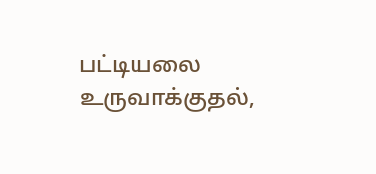பட்டியலை உருவாக்குதல்,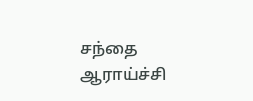சந்தை ஆராய்ச்சி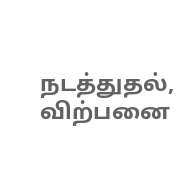நடத்துதல், விற்பனை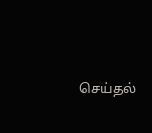செய்தல்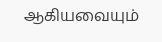ஆகியவையும்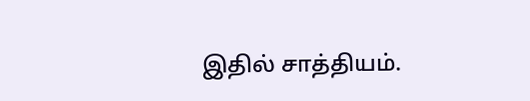இதில் சாத்தியம்.